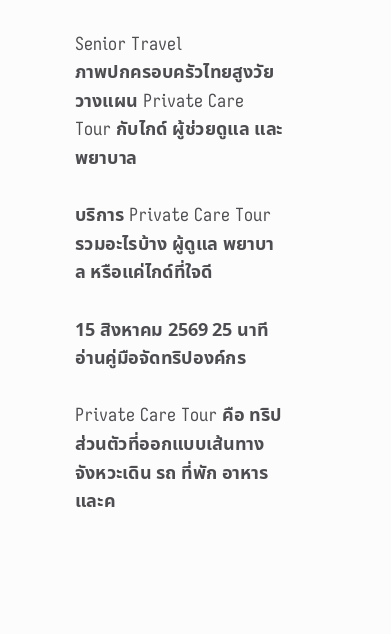Senior Travel
ภาพปกครอบครัวไทยสูงวัยวางแผน Private Care Tour กับไกด์ ผู้ช่วยดูแล และพยาบาล

บริการ Private Care Tour รวมอะไรบ้าง ผู้ดูแล พยาบาล หรือแค่ไกด์ที่ใจดี

15 สิงหาคม 2569 25 นาทีอ่านคู่มือจัดทริปองค์กร

Private Care Tour คือ ทริปส่วนตัวที่ออกแบบเส้นทาง จังหวะเดิน รถ ที่พัก อาหาร และค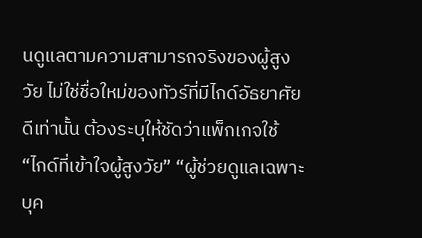นดูแลตามความสามารถจริงของผู้สูงวัย ไม่ใช่ชื่อใหม่ของทัวร์ที่มีไกด์อัธยาศัยดีเท่านั้น ต้องระบุให้ชัดว่าแพ็กเกจใช้ “ไกด์ที่เข้าใจผู้สูงวัย” “ผู้ช่วยดูแลเฉพาะบุค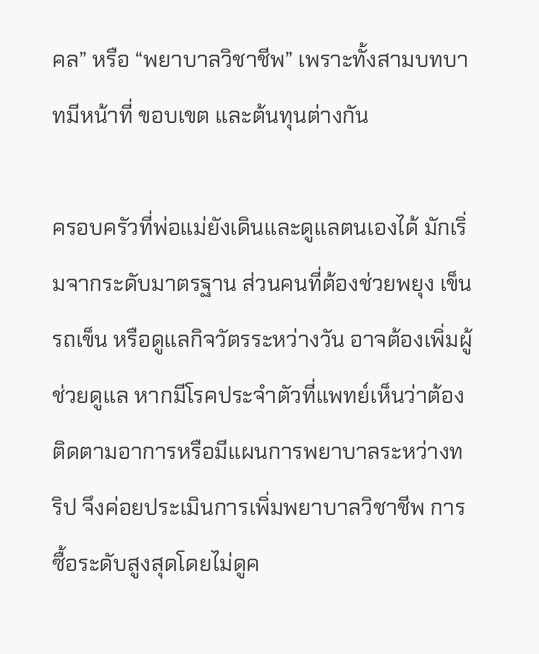คล” หรือ “พยาบาลวิชาชีพ” เพราะทั้งสามบทบาทมีหน้าที่ ขอบเขต และต้นทุนต่างกัน

ครอบครัวที่พ่อแม่ยังเดินและดูแลตนเองได้ มักเริ่มจากระดับมาตรฐาน ส่วนคนที่ต้องช่วยพยุง เข็นรถเข็น หรือดูแลกิจวัตรระหว่างวัน อาจต้องเพิ่มผู้ช่วยดูแล หากมีโรคประจำตัวที่แพทย์เห็นว่าต้องติดตามอาการหรือมีแผนการพยาบาลระหว่างทริป จึงค่อยประเมินการเพิ่มพยาบาลวิชาชีพ การซื้อระดับสูงสุดโดยไม่ดูค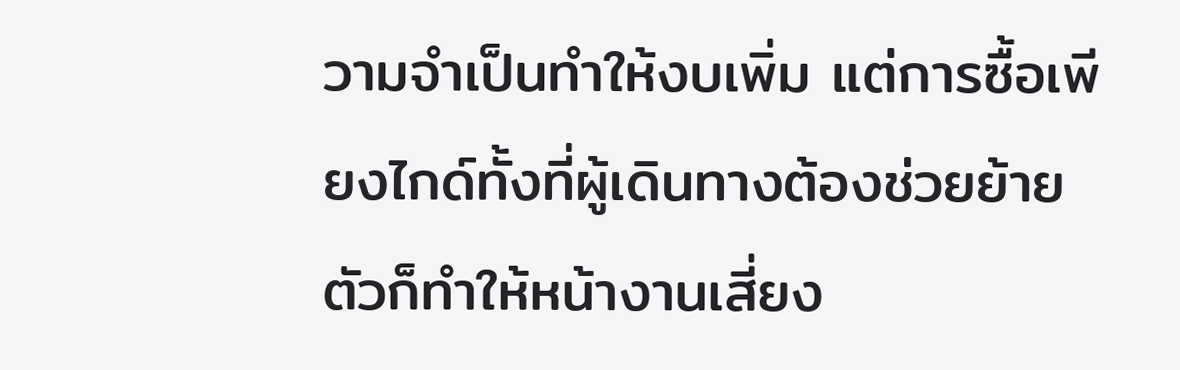วามจำเป็นทำให้งบเพิ่ม แต่การซื้อเพียงไกด์ทั้งที่ผู้เดินทางต้องช่วยย้ายตัวก็ทำให้หน้างานเสี่ยง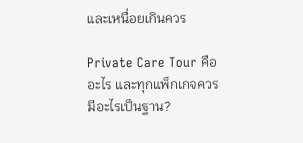และเหนื่อยเกินควร

Private Care Tour คืออะไร และทุกแพ็กเกจควรมีอะไรเป็นฐาน?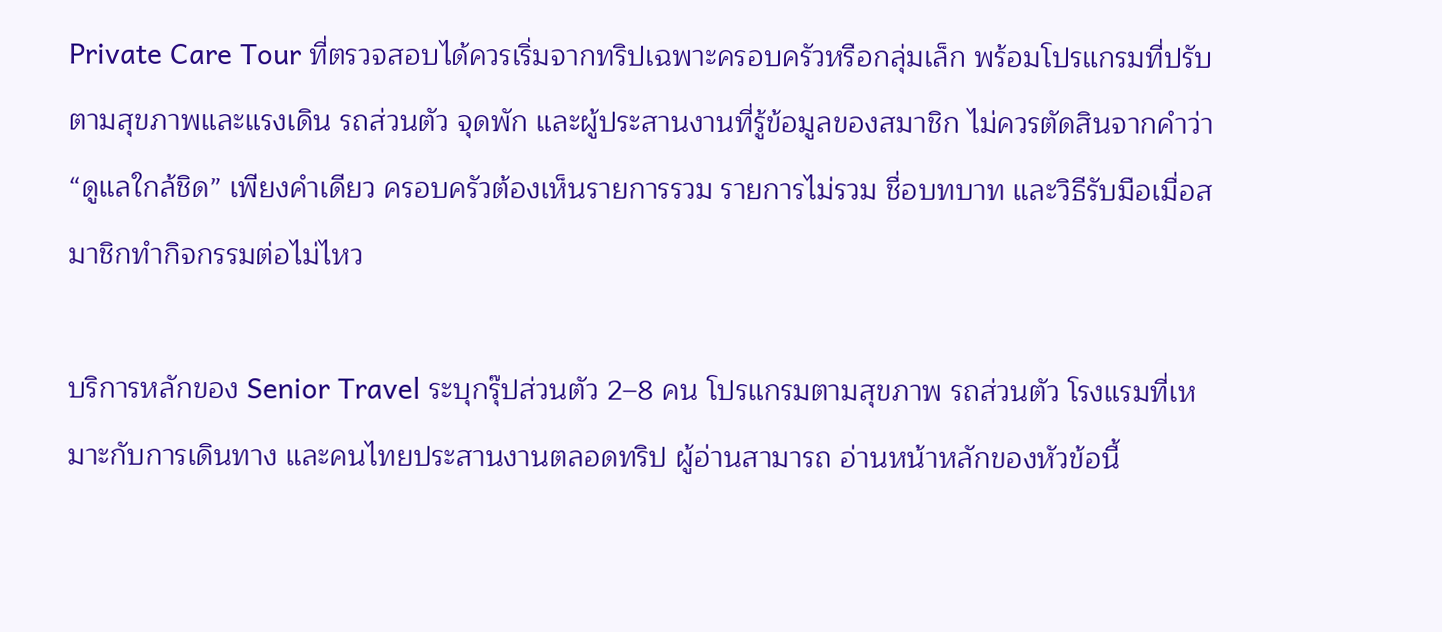Private Care Tour ที่ตรวจสอบได้ควรเริ่มจากทริปเฉพาะครอบครัวหรือกลุ่มเล็ก พร้อมโปรแกรมที่ปรับตามสุขภาพและแรงเดิน รถส่วนตัว จุดพัก และผู้ประสานงานที่รู้ข้อมูลของสมาชิก ไม่ควรตัดสินจากคำว่า “ดูแลใกล้ชิด” เพียงคำเดียว ครอบครัวต้องเห็นรายการรวม รายการไม่รวม ชื่อบทบาท และวิธีรับมือเมื่อสมาชิกทำกิจกรรมต่อไม่ไหว

บริการหลักของ Senior Travel ระบุกรุ๊ปส่วนตัว 2–8 คน โปรแกรมตามสุขภาพ รถส่วนตัว โรงแรมที่เหมาะกับการเดินทาง และคนไทยประสานงานตลอดทริป ผู้อ่านสามารถ อ่านหน้าหลักของหัวข้อนี้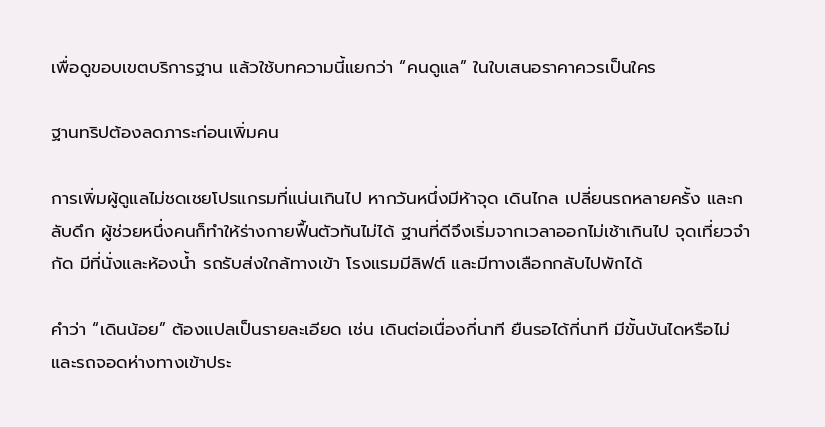เพื่อดูขอบเขตบริการฐาน แล้วใช้บทความนี้แยกว่า “คนดูแล” ในใบเสนอราคาควรเป็นใคร

ฐานทริปต้องลดภาระก่อนเพิ่มคน

การเพิ่มผู้ดูแลไม่ชดเชยโปรแกรมที่แน่นเกินไป หากวันหนึ่งมีห้าจุด เดินไกล เปลี่ยนรถหลายครั้ง และกลับดึก ผู้ช่วยหนึ่งคนก็ทำให้ร่างกายฟื้นตัวทันไม่ได้ ฐานที่ดีจึงเริ่มจากเวลาออกไม่เช้าเกินไป จุดเที่ยวจำกัด มีที่นั่งและห้องน้ำ รถรับส่งใกล้ทางเข้า โรงแรมมีลิฟต์ และมีทางเลือกกลับไปพักได้

คำว่า “เดินน้อย” ต้องแปลเป็นรายละเอียด เช่น เดินต่อเนื่องกี่นาที ยืนรอได้กี่นาที มีขั้นบันไดหรือไม่ และรถจอดห่างทางเข้าประ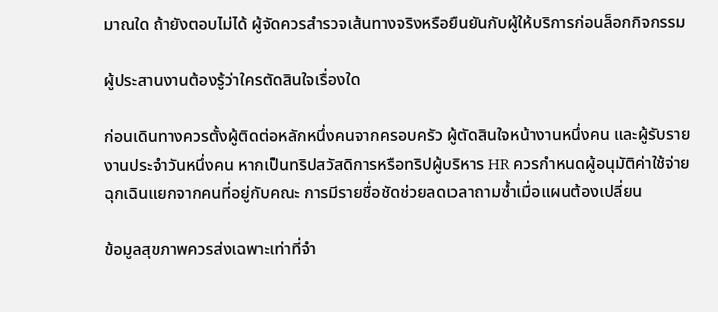มาณใด ถ้ายังตอบไม่ได้ ผู้จัดควรสำรวจเส้นทางจริงหรือยืนยันกับผู้ให้บริการก่อนล็อกกิจกรรม

ผู้ประสานงานต้องรู้ว่าใครตัดสินใจเรื่องใด

ก่อนเดินทางควรตั้งผู้ติดต่อหลักหนึ่งคนจากครอบครัว ผู้ตัดสินใจหน้างานหนึ่งคน และผู้รับรายงานประจำวันหนึ่งคน หากเป็นทริปสวัสดิการหรือทริปผู้บริหาร HR ควรกำหนดผู้อนุมัติค่าใช้จ่ายฉุกเฉินแยกจากคนที่อยู่กับคณะ การมีรายชื่อชัดช่วยลดเวลาถามซ้ำเมื่อแผนต้องเปลี่ยน

ข้อมูลสุขภาพควรส่งเฉพาะเท่าที่จำ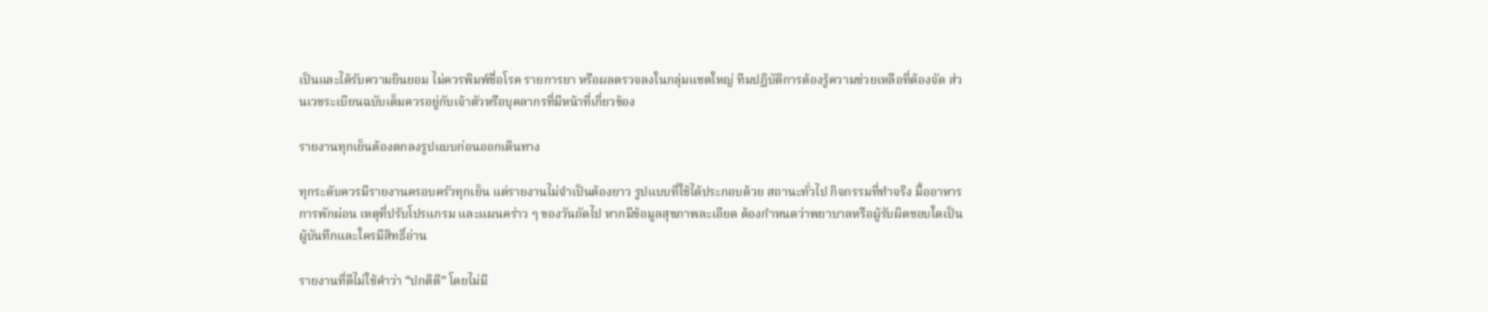เป็นและได้รับความยินยอม ไม่ควรพิมพ์ชื่อโรค รายการยา หรือผลตรวจลงในกลุ่มแชตใหญ่ ทีมปฏิบัติการต้องรู้ความช่วยเหลือที่ต้องจัด ส่วนเวชระเบียนฉบับเต็มควรอยู่กับเจ้าตัวหรือบุคลากรที่มีหน้าที่เกี่ยวข้อง

รายงานทุกเย็นต้องตกลงรูปแบบก่อนออกเดินทาง

ทุกระดับควรมีรายงานครอบครัวทุกเย็น แต่รายงานไม่จำเป็นต้องยาว รูปแบบที่ใช้ได้ประกอบด้วย สถานะทั่วไป กิจกรรมที่ทำจริง มื้ออาหาร การพักผ่อน เหตุที่ปรับโปรแกรม และแผนคร่าว ๆ ของวันถัดไป หากมีข้อมูลสุขภาพละเอียด ต้องกำหนดว่าพยาบาลหรือผู้รับผิดชอบใดเป็นผู้บันทึกและใครมีสิทธิ์อ่าน

รายงานที่ดีไม่ใช้คำว่า “ปกติดี” โดยไม่มี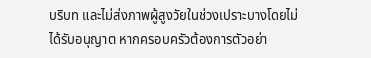บริบท และไม่ส่งภาพผู้สูงวัยในช่วงเปราะบางโดยไม่ได้รับอนุญาต หากครอบครัวต้องการตัวอย่า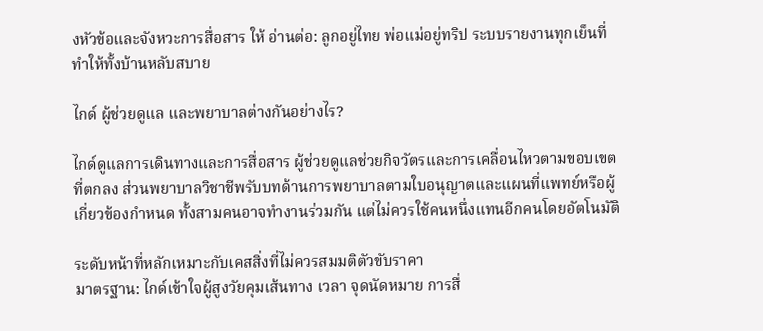งหัวข้อและจังหวะการสื่อสาร ให้ อ่านต่อ: ลูกอยู่ไทย พ่อแม่อยู่ทริป ระบบรายงานทุกเย็นที่ทำให้ทั้งบ้านหลับสบาย

ไกด์ ผู้ช่วยดูแล และพยาบาลต่างกันอย่างไร?

ไกด์ดูแลการเดินทางและการสื่อสาร ผู้ช่วยดูแลช่วยกิจวัตรและการเคลื่อนไหวตามขอบเขตที่ตกลง ส่วนพยาบาลวิชาชีพรับบทด้านการพยาบาลตามใบอนุญาตและแผนที่แพทย์หรือผู้เกี่ยวข้องกำหนด ทั้งสามคนอาจทำงานร่วมกัน แต่ไม่ควรใช้คนหนึ่งแทนอีกคนโดยอัตโนมัติ

ระดับหน้าที่หลักเหมาะกับเคสสิ่งที่ไม่ควรสมมติตัวขับราคา
มาตรฐาน: ไกด์เข้าใจผู้สูงวัยคุมเส้นทาง เวลา จุดนัดหมาย การสื่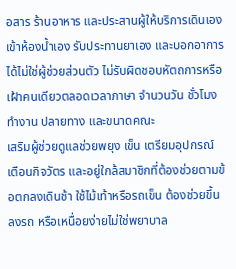อสาร ร้านอาหาร และประสานผู้ให้บริการเดินเอง เข้าห้องน้ำเอง รับประทานยาเอง และบอกอาการได้ไม่ใช่ผู้ช่วยส่วนตัว ไม่รับผิดชอบหัตถการหรือเฝ้าคนเดียวตลอดเวลาภาษา จำนวนวัน ชั่วโมงทำงาน ปลายทาง และขนาดคณะ
เสริมผู้ช่วยดูแลช่วยพยุง เข็น เตรียมอุปกรณ์ เตือนกิจวัตร และอยู่ใกล้สมาชิกที่ต้องช่วยตามข้อตกลงเดินช้า ใช้ไม้เท้าหรือรถเข็น ต้องช่วยขึ้นลงรถ หรือเหนื่อยง่ายไม่ใช่พยาบาล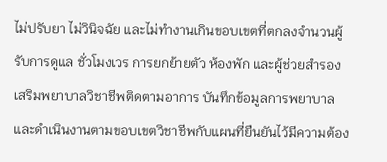ไม่ปรับยา ไม่วินิจฉัย และไม่ทำงานเกินขอบเขตที่ตกลงจำนวนผู้รับการดูแล ชั่วโมงเวร การยกย้ายตัว ห้องพัก และผู้ช่วยสำรอง
เสริมพยาบาลวิชาชีพติดตามอาการ บันทึกข้อมูลการพยาบาล และดำเนินงานตามขอบเขตวิชาชีพกับแผนที่ยืนยันไว้มีความต้อง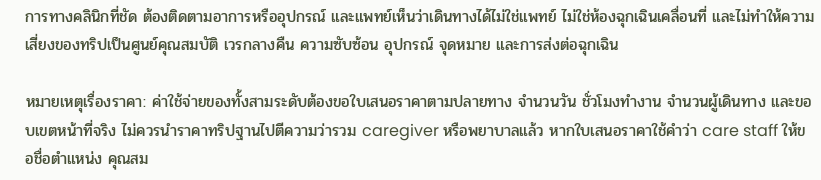การทางคลินิกที่ชัด ต้องติดตามอาการหรืออุปกรณ์ และแพทย์เห็นว่าเดินทางได้ไม่ใช่แพทย์ ไม่ใช่ห้องฉุกเฉินเคลื่อนที่ และไม่ทำให้ความเสี่ยงของทริปเป็นศูนย์คุณสมบัติ เวรกลางคืน ความซับซ้อน อุปกรณ์ จุดหมาย และการส่งต่อฉุกเฉิน

หมายเหตุเรื่องราคา: ค่าใช้จ่ายของทั้งสามระดับต้องขอใบเสนอราคาตามปลายทาง จำนวนวัน ชั่วโมงทำงาน จำนวนผู้เดินทาง และขอบเขตหน้าที่จริง ไม่ควรนำราคาทริปฐานไปตีความว่ารวม caregiver หรือพยาบาลแล้ว หากใบเสนอราคาใช้คำว่า care staff ให้ขอชื่อตำแหน่ง คุณสม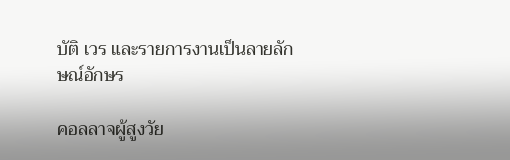บัติ เวร และรายการงานเป็นลายลักษณ์อักษร

คอลลาจผู้สูงวัย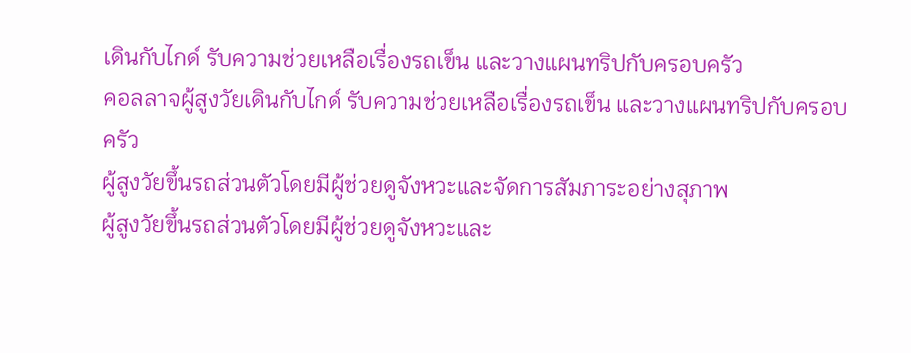เดินกับไกด์ รับความช่วยเหลือเรื่องรถเข็น และวางแผนทริปกับครอบครัว
คอลลาจผู้สูงวัยเดินกับไกด์ รับความช่วยเหลือเรื่องรถเข็น และวางแผนทริปกับครอบครัว
ผู้สูงวัยขึ้นรถส่วนตัวโดยมีผู้ช่วยดูจังหวะและจัดการสัมภาระอย่างสุภาพ
ผู้สูงวัยขึ้นรถส่วนตัวโดยมีผู้ช่วยดูจังหวะและ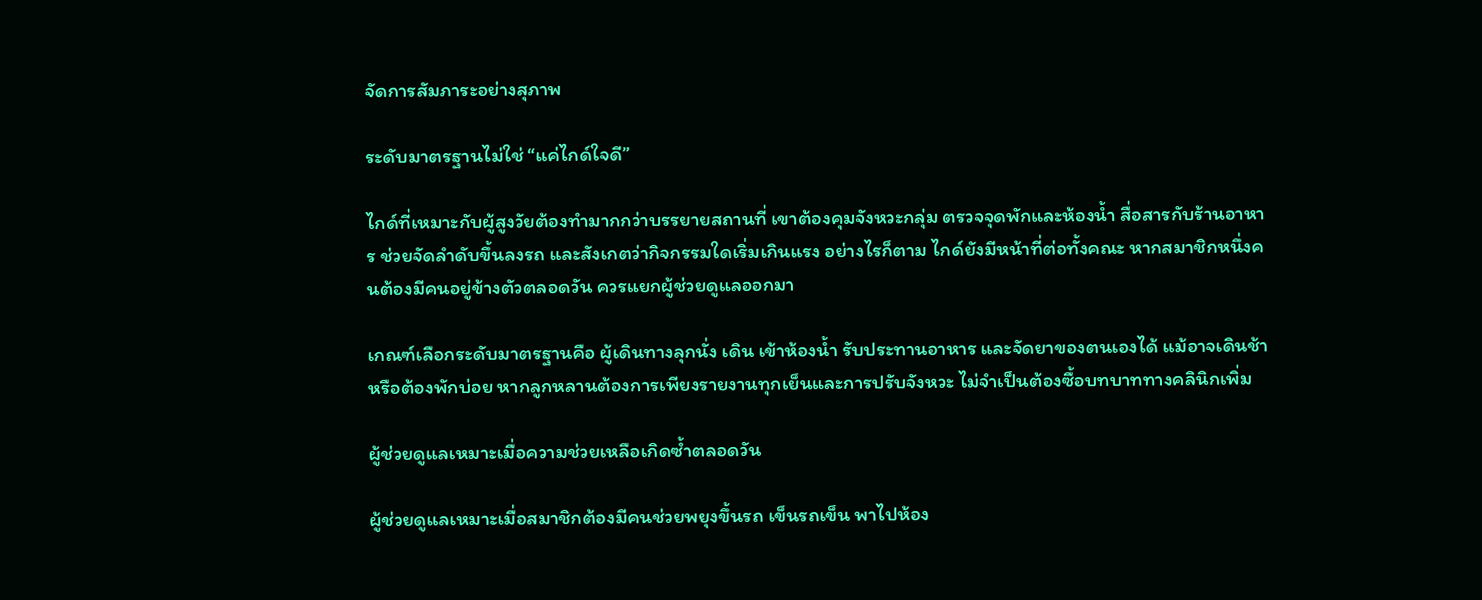จัดการสัมภาระอย่างสุภาพ

ระดับมาตรฐานไม่ใช่ “แค่ไกด์ใจดี”

ไกด์ที่เหมาะกับผู้สูงวัยต้องทำมากกว่าบรรยายสถานที่ เขาต้องคุมจังหวะกลุ่ม ตรวจจุดพักและห้องน้ำ สื่อสารกับร้านอาหาร ช่วยจัดลำดับขึ้นลงรถ และสังเกตว่ากิจกรรมใดเริ่มเกินแรง อย่างไรก็ตาม ไกด์ยังมีหน้าที่ต่อทั้งคณะ หากสมาชิกหนึ่งคนต้องมีคนอยู่ข้างตัวตลอดวัน ควรแยกผู้ช่วยดูแลออกมา

เกณฑ์เลือกระดับมาตรฐานคือ ผู้เดินทางลุกนั่ง เดิน เข้าห้องน้ำ รับประทานอาหาร และจัดยาของตนเองได้ แม้อาจเดินช้าหรือต้องพักบ่อย หากลูกหลานต้องการเพียงรายงานทุกเย็นและการปรับจังหวะ ไม่จำเป็นต้องซื้อบทบาททางคลินิกเพิ่ม

ผู้ช่วยดูแลเหมาะเมื่อความช่วยเหลือเกิดซ้ำตลอดวัน

ผู้ช่วยดูแลเหมาะเมื่อสมาชิกต้องมีคนช่วยพยุงขึ้นรถ เข็นรถเข็น พาไปห้อง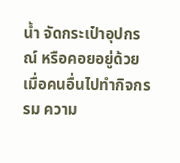น้ำ จัดกระเป๋าอุปกรณ์ หรือคอยอยู่ด้วยเมื่อคนอื่นไปทำกิจกรรม ความ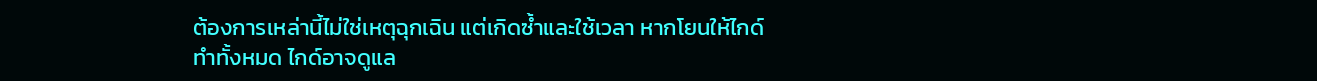ต้องการเหล่านี้ไม่ใช่เหตุฉุกเฉิน แต่เกิดซ้ำและใช้เวลา หากโยนให้ไกด์ทำทั้งหมด ไกด์อาจดูแล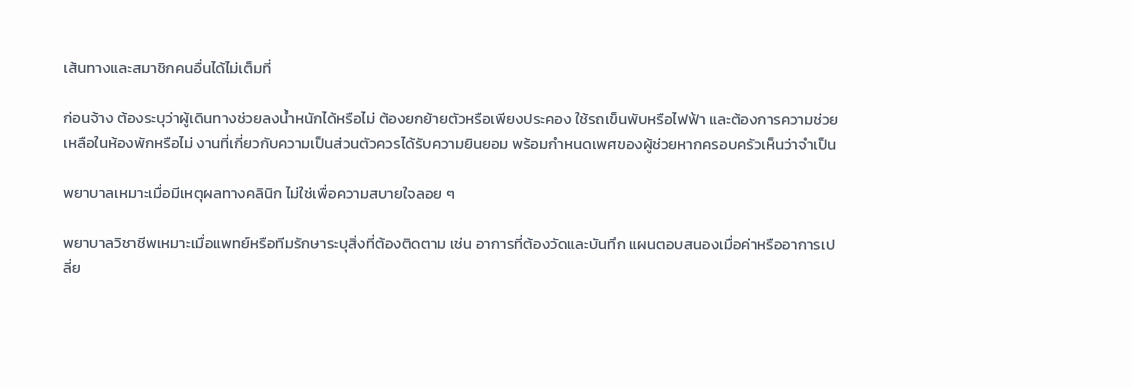เส้นทางและสมาชิกคนอื่นได้ไม่เต็มที่

ก่อนจ้าง ต้องระบุว่าผู้เดินทางช่วยลงน้ำหนักได้หรือไม่ ต้องยกย้ายตัวหรือเพียงประคอง ใช้รถเข็นพับหรือไฟฟ้า และต้องการความช่วยเหลือในห้องพักหรือไม่ งานที่เกี่ยวกับความเป็นส่วนตัวควรได้รับความยินยอม พร้อมกำหนดเพศของผู้ช่วยหากครอบครัวเห็นว่าจำเป็น

พยาบาลเหมาะเมื่อมีเหตุผลทางคลินิก ไม่ใช่เพื่อความสบายใจลอย ๆ

พยาบาลวิชาชีพเหมาะเมื่อแพทย์หรือทีมรักษาระบุสิ่งที่ต้องติดตาม เช่น อาการที่ต้องวัดและบันทึก แผนตอบสนองเมื่อค่าหรืออาการเปลี่ย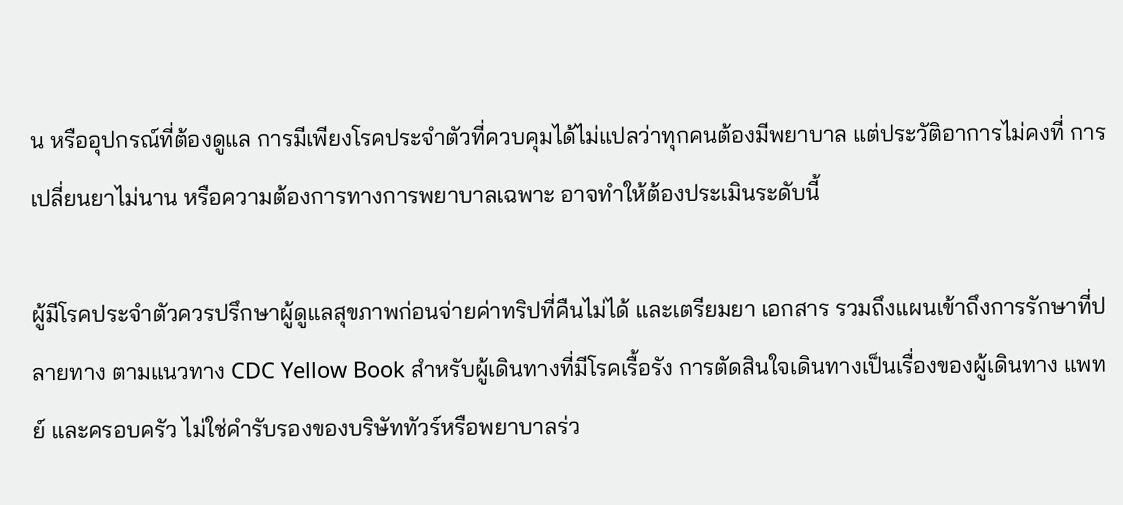น หรืออุปกรณ์ที่ต้องดูแล การมีเพียงโรคประจำตัวที่ควบคุมได้ไม่แปลว่าทุกคนต้องมีพยาบาล แต่ประวัติอาการไม่คงที่ การเปลี่ยนยาไม่นาน หรือความต้องการทางการพยาบาลเฉพาะ อาจทำให้ต้องประเมินระดับนี้

ผู้มีโรคประจำตัวควรปรึกษาผู้ดูแลสุขภาพก่อนจ่ายค่าทริปที่คืนไม่ได้ และเตรียมยา เอกสาร รวมถึงแผนเข้าถึงการรักษาที่ปลายทาง ตามแนวทาง CDC Yellow Book สำหรับผู้เดินทางที่มีโรคเรื้อรัง การตัดสินใจเดินทางเป็นเรื่องของผู้เดินทาง แพทย์ และครอบครัว ไม่ใช่คำรับรองของบริษัททัวร์หรือพยาบาลร่ว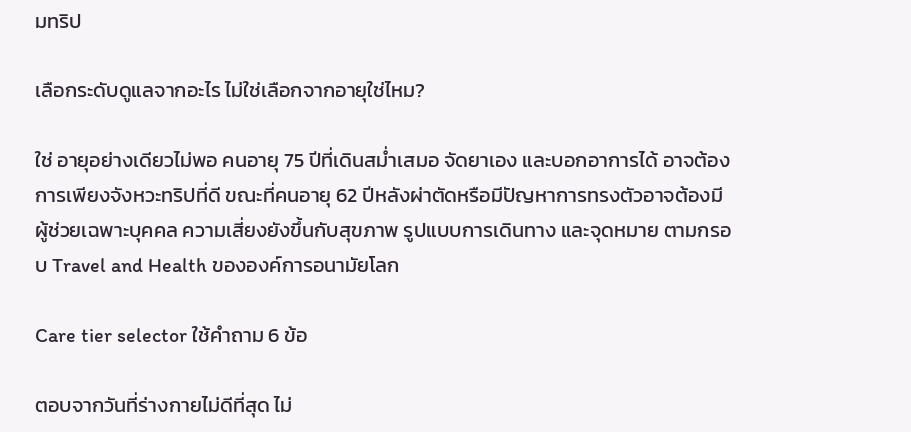มทริป

เลือกระดับดูแลจากอะไร ไม่ใช่เลือกจากอายุใช่ไหม?

ใช่ อายุอย่างเดียวไม่พอ คนอายุ 75 ปีที่เดินสม่ำเสมอ จัดยาเอง และบอกอาการได้ อาจต้องการเพียงจังหวะทริปที่ดี ขณะที่คนอายุ 62 ปีหลังผ่าตัดหรือมีปัญหาการทรงตัวอาจต้องมีผู้ช่วยเฉพาะบุคคล ความเสี่ยงยังขึ้นกับสุขภาพ รูปแบบการเดินทาง และจุดหมาย ตามกรอบ Travel and Health ขององค์การอนามัยโลก

Care tier selector ใช้คำถาม 6 ข้อ

ตอบจากวันที่ร่างกายไม่ดีที่สุด ไม่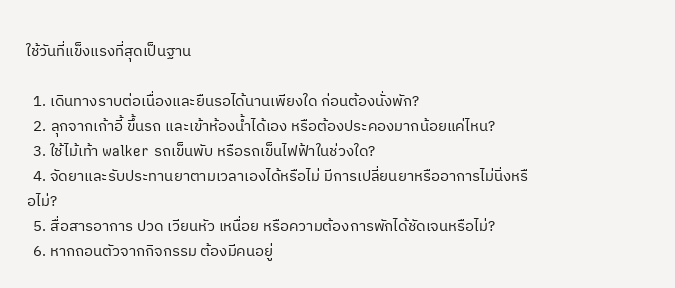ใช้วันที่แข็งแรงที่สุดเป็นฐาน

  1. เดินทางราบต่อเนื่องและยืนรอได้นานเพียงใด ก่อนต้องนั่งพัก?
  2. ลุกจากเก้าอี้ ขึ้นรถ และเข้าห้องน้ำได้เอง หรือต้องประคองมากน้อยแค่ไหน?
  3. ใช้ไม้เท้า walker รถเข็นพับ หรือรถเข็นไฟฟ้าในช่วงใด?
  4. จัดยาและรับประทานยาตามเวลาเองได้หรือไม่ มีการเปลี่ยนยาหรืออาการไม่นิ่งหรือไม่?
  5. สื่อสารอาการ ปวด เวียนหัว เหนื่อย หรือความต้องการพักได้ชัดเจนหรือไม่?
  6. หากถอนตัวจากกิจกรรม ต้องมีคนอยู่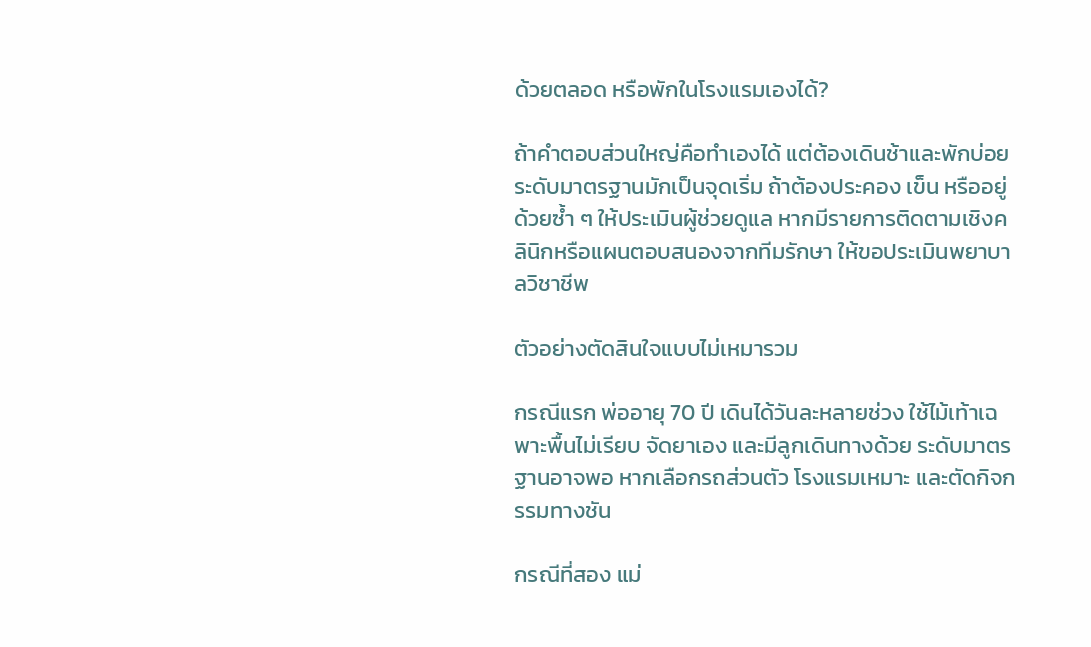ด้วยตลอด หรือพักในโรงแรมเองได้?

ถ้าคำตอบส่วนใหญ่คือทำเองได้ แต่ต้องเดินช้าและพักบ่อย ระดับมาตรฐานมักเป็นจุดเริ่ม ถ้าต้องประคอง เข็น หรืออยู่ด้วยซ้ำ ๆ ให้ประเมินผู้ช่วยดูแล หากมีรายการติดตามเชิงคลินิกหรือแผนตอบสนองจากทีมรักษา ให้ขอประเมินพยาบาลวิชาชีพ

ตัวอย่างตัดสินใจแบบไม่เหมารวม

กรณีแรก พ่ออายุ 70 ปี เดินได้วันละหลายช่วง ใช้ไม้เท้าเฉพาะพื้นไม่เรียบ จัดยาเอง และมีลูกเดินทางด้วย ระดับมาตรฐานอาจพอ หากเลือกรถส่วนตัว โรงแรมเหมาะ และตัดกิจกรรมทางชัน

กรณีที่สอง แม่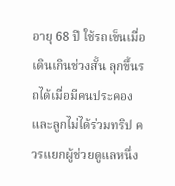อายุ 68 ปี ใช้รถเข็นเมื่อเดินเกินช่วงสั้น ลุกขึ้นรถได้เมื่อมีคนประคอง และลูกไม่ได้ร่วมทริป ควรแยกผู้ช่วยดูแลหนึ่ง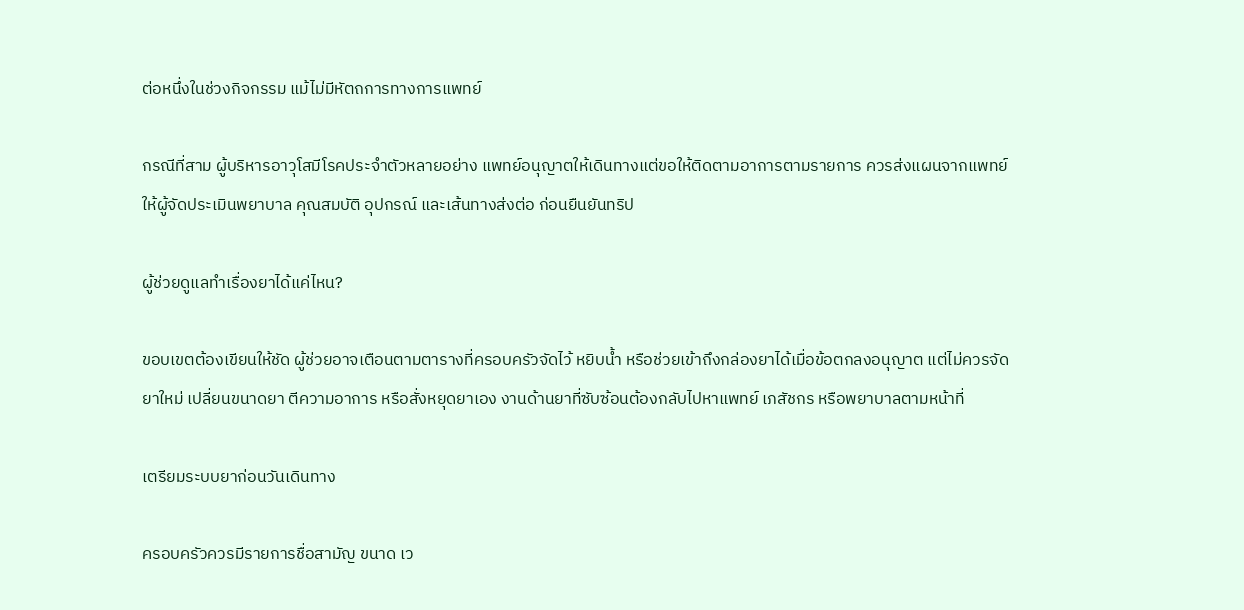ต่อหนึ่งในช่วงกิจกรรม แม้ไม่มีหัตถการทางการแพทย์

กรณีที่สาม ผู้บริหารอาวุโสมีโรคประจำตัวหลายอย่าง แพทย์อนุญาตให้เดินทางแต่ขอให้ติดตามอาการตามรายการ ควรส่งแผนจากแพทย์ให้ผู้จัดประเมินพยาบาล คุณสมบัติ อุปกรณ์ และเส้นทางส่งต่อ ก่อนยืนยันทริป

ผู้ช่วยดูแลทำเรื่องยาได้แค่ไหน?

ขอบเขตต้องเขียนให้ชัด ผู้ช่วยอาจเตือนตามตารางที่ครอบครัวจัดไว้ หยิบน้ำ หรือช่วยเข้าถึงกล่องยาได้เมื่อข้อตกลงอนุญาต แต่ไม่ควรจัดยาใหม่ เปลี่ยนขนาดยา ตีความอาการ หรือสั่งหยุดยาเอง งานด้านยาที่ซับซ้อนต้องกลับไปหาแพทย์ เภสัชกร หรือพยาบาลตามหน้าที่

เตรียมระบบยาก่อนวันเดินทาง

ครอบครัวควรมีรายการชื่อสามัญ ขนาด เว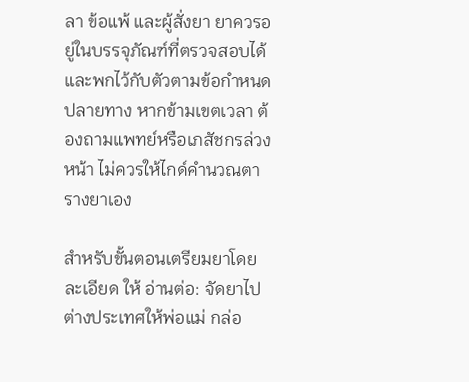ลา ข้อแพ้ และผู้สั่งยา ยาควรอยู่ในบรรจุภัณฑ์ที่ตรวจสอบได้และพกไว้กับตัวตามข้อกำหนดปลายทาง หากข้ามเขตเวลา ต้องถามแพทย์หรือเภสัชกรล่วงหน้า ไม่ควรให้ไกด์คำนวณตารางยาเอง

สำหรับขั้นตอนเตรียมยาโดยละเอียด ให้ อ่านต่อ: จัดยาไปต่างประเทศให้พ่อแม่ กล่อ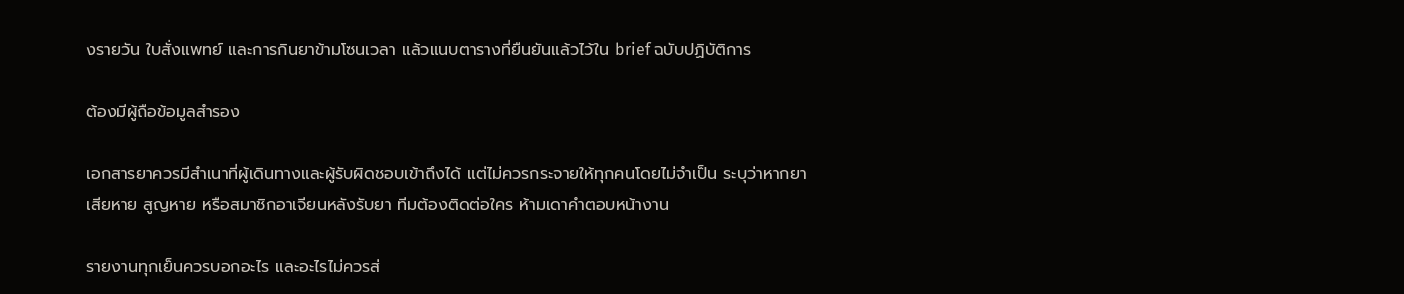งรายวัน ใบสั่งแพทย์ และการกินยาข้ามโซนเวลา แล้วแนบตารางที่ยืนยันแล้วไว้ใน brief ฉบับปฏิบัติการ

ต้องมีผู้ถือข้อมูลสำรอง

เอกสารยาควรมีสำเนาที่ผู้เดินทางและผู้รับผิดชอบเข้าถึงได้ แต่ไม่ควรกระจายให้ทุกคนโดยไม่จำเป็น ระบุว่าหากยาเสียหาย สูญหาย หรือสมาชิกอาเจียนหลังรับยา ทีมต้องติดต่อใคร ห้ามเดาคำตอบหน้างาน

รายงานทุกเย็นควรบอกอะไร และอะไรไม่ควรส่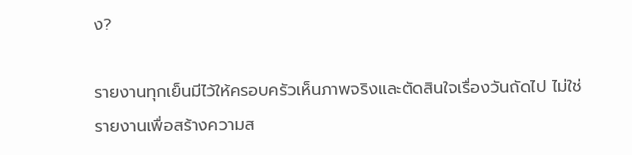ง?

รายงานทุกเย็นมีไว้ให้ครอบครัวเห็นภาพจริงและตัดสินใจเรื่องวันถัดไป ไม่ใช่รายงานเพื่อสร้างความส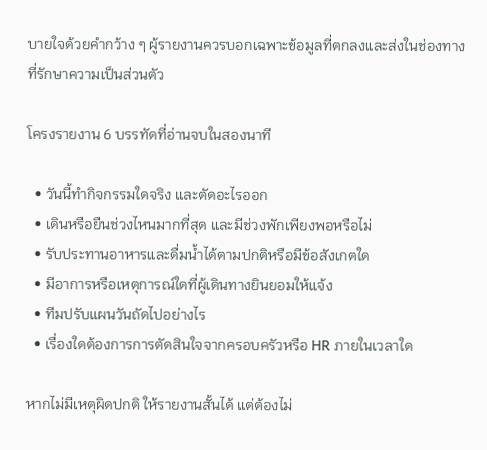บายใจด้วยคำกว้าง ๆ ผู้รายงานควรบอกเฉพาะข้อมูลที่ตกลงและส่งในช่องทางที่รักษาความเป็นส่วนตัว

โครงรายงาน 6 บรรทัดที่อ่านจบในสองนาที

  • วันนี้ทำกิจกรรมใดจริง และตัดอะไรออก
  • เดินหรือยืนช่วงไหนมากที่สุด และมีช่วงพักเพียงพอหรือไม่
  • รับประทานอาหารและดื่มน้ำได้ตามปกติหรือมีข้อสังเกตใด
  • มีอาการหรือเหตุการณ์ใดที่ผู้เดินทางยินยอมให้แจ้ง
  • ทีมปรับแผนวันถัดไปอย่างไร
  • เรื่องใดต้องการการตัดสินใจจากครอบครัวหรือ HR ภายในเวลาใด

หากไม่มีเหตุผิดปกติ ให้รายงานสั้นได้ แต่ต้องไม่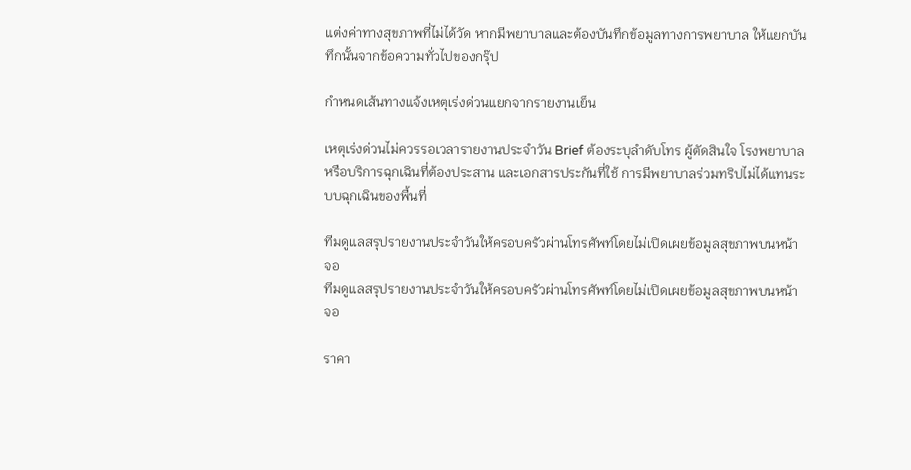แต่งค่าทางสุขภาพที่ไม่ได้วัด หากมีพยาบาลและต้องบันทึกข้อมูลทางการพยาบาล ให้แยกบันทึกนั้นจากข้อความทั่วไปของกรุ๊ป

กำหนดเส้นทางแจ้งเหตุเร่งด่วนแยกจากรายงานเย็น

เหตุเร่งด่วนไม่ควรรอเวลารายงานประจำวัน Brief ต้องระบุลำดับโทร ผู้ตัดสินใจ โรงพยาบาลหรือบริการฉุกเฉินที่ต้องประสาน และเอกสารประกันที่ใช้ การมีพยาบาลร่วมทริปไม่ได้แทนระบบฉุกเฉินของพื้นที่

ทีมดูแลสรุปรายงานประจำวันให้ครอบครัวผ่านโทรศัพท์โดยไม่เปิดเผยข้อมูลสุขภาพบนหน้าจอ
ทีมดูแลสรุปรายงานประจำวันให้ครอบครัวผ่านโทรศัพท์โดยไม่เปิดเผยข้อมูลสุขภาพบนหน้าจอ

ราคา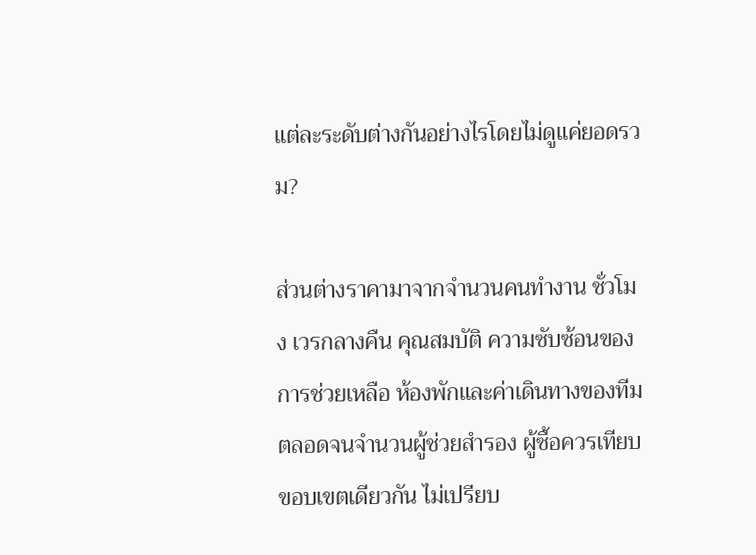แต่ละระดับต่างกันอย่างไรโดยไม่ดูแค่ยอดรวม?

ส่วนต่างราคามาจากจำนวนคนทำงาน ชั่วโมง เวรกลางคืน คุณสมบัติ ความซับซ้อนของการช่วยเหลือ ห้องพักและค่าเดินทางของทีม ตลอดจนจำนวนผู้ช่วยสำรอง ผู้ซื้อควรเทียบขอบเขตเดียวกัน ไม่เปรียบ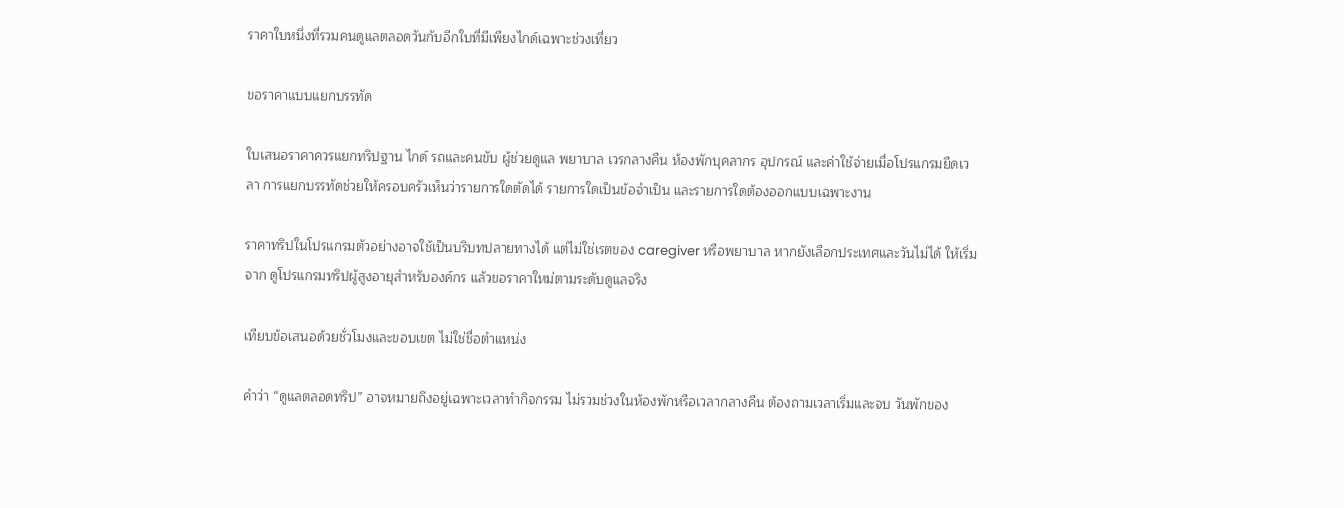ราคาใบหนึ่งที่รวมคนดูแลตลอดวันกับอีกใบที่มีเพียงไกด์เฉพาะช่วงเที่ยว

ขอราคาแบบแยกบรรทัด

ใบเสนอราคาควรแยกทริปฐาน ไกด์ รถและคนขับ ผู้ช่วยดูแล พยาบาล เวรกลางคืน ห้องพักบุคลากร อุปกรณ์ และค่าใช้จ่ายเมื่อโปรแกรมยืดเวลา การแยกบรรทัดช่วยให้ครอบครัวเห็นว่ารายการใดตัดได้ รายการใดเป็นข้อจำเป็น และรายการใดต้องออกแบบเฉพาะงาน

ราคาทริปในโปรแกรมตัวอย่างอาจใช้เป็นบริบทปลายทางได้ แต่ไม่ใช่เรตของ caregiver หรือพยาบาล หากยังเลือกประเทศและวันไม่ได้ ให้เริ่มจาก ดูโปรแกรมทริปผู้สูงอายุสำหรับองค์กร แล้วขอราคาใหม่ตามระดับดูแลจริง

เทียบข้อเสนอด้วยชั่วโมงและขอบเขต ไม่ใช่ชื่อตำแหน่ง

คำว่า “ดูแลตลอดทริป” อาจหมายถึงอยู่เฉพาะเวลาทำกิจกรรม ไม่รวมช่วงในห้องพักหรือเวลากลางคืน ต้องถามเวลาเริ่มและจบ วันพักของ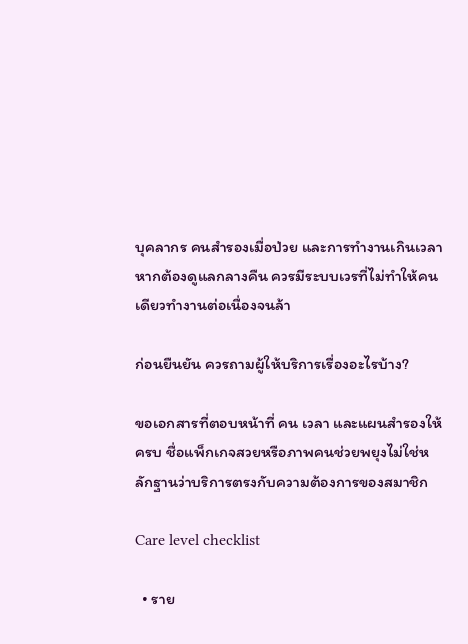บุคลากร คนสำรองเมื่อป่วย และการทำงานเกินเวลา หากต้องดูแลกลางคืน ควรมีระบบเวรที่ไม่ทำให้คนเดียวทำงานต่อเนื่องจนล้า

ก่อนยืนยัน ควรถามผู้ให้บริการเรื่องอะไรบ้าง?

ขอเอกสารที่ตอบหน้าที่ คน เวลา และแผนสำรองให้ครบ ชื่อแพ็กเกจสวยหรือภาพคนช่วยพยุงไม่ใช่หลักฐานว่าบริการตรงกับความต้องการของสมาชิก

Care level checklist

  • ราย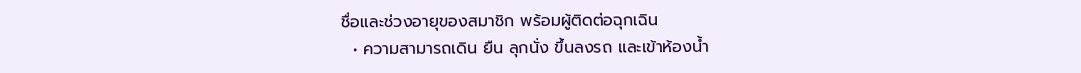ชื่อและช่วงอายุของสมาชิก พร้อมผู้ติดต่อฉุกเฉิน
  • ความสามารถเดิน ยืน ลุกนั่ง ขึ้นลงรถ และเข้าห้องน้ำ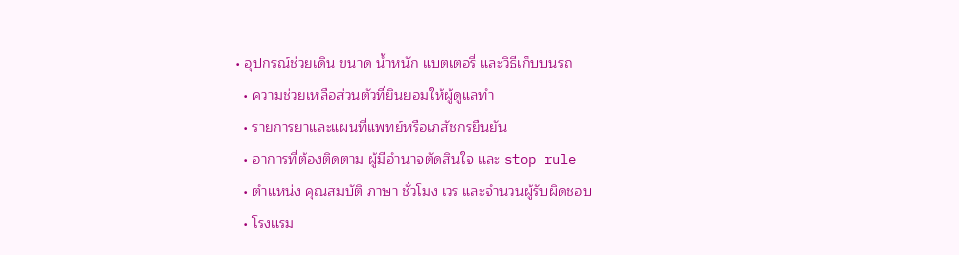• อุปกรณ์ช่วยเดิน ขนาด น้ำหนัก แบตเตอรี่ และวิธีเก็บบนรถ
  • ความช่วยเหลือส่วนตัวที่ยินยอมให้ผู้ดูแลทำ
  • รายการยาและแผนที่แพทย์หรือเภสัชกรยืนยัน
  • อาการที่ต้องติดตาม ผู้มีอำนาจตัดสินใจ และ stop rule
  • ตำแหน่ง คุณสมบัติ ภาษา ชั่วโมง เวร และจำนวนผู้รับผิดชอบ
  • โรงแรม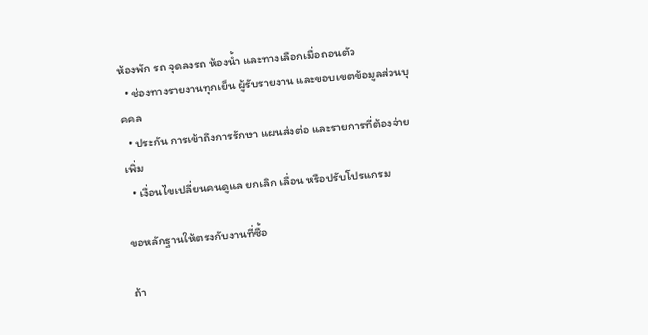ห้องพัก รถ จุดลงรถ ห้องน้ำ และทางเลือกเมื่อถอนตัว
  • ช่องทางรายงานทุกเย็น ผู้รับรายงาน และขอบเขตข้อมูลส่วนบุคคล
  • ประกัน การเข้าถึงการรักษา แผนส่งต่อ และรายการที่ต้องจ่ายเพิ่ม
  • เงื่อนไขเปลี่ยนคนดูแล ยกเลิก เลื่อน หรือปรับโปรแกรม

ขอหลักฐานให้ตรงกับงานที่ซื้อ

ถ้า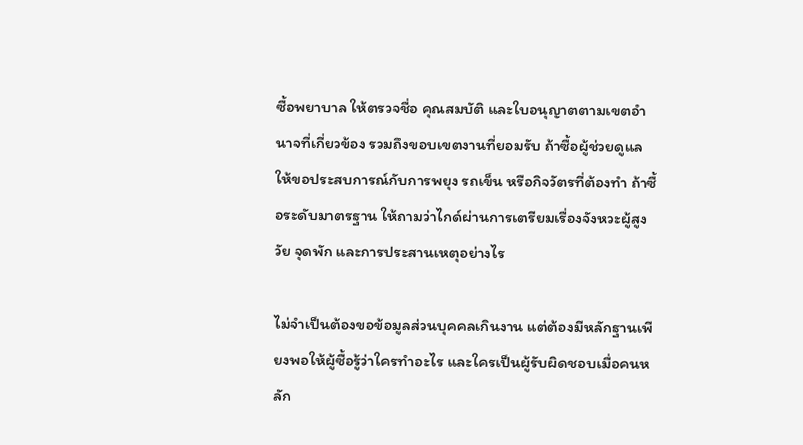ซื้อพยาบาล ให้ตรวจชื่อ คุณสมบัติ และใบอนุญาตตามเขตอำนาจที่เกี่ยวข้อง รวมถึงขอบเขตงานที่ยอมรับ ถ้าซื้อผู้ช่วยดูแล ให้ขอประสบการณ์กับการพยุง รถเข็น หรือกิจวัตรที่ต้องทำ ถ้าซื้อระดับมาตรฐาน ให้ถามว่าไกด์ผ่านการเตรียมเรื่องจังหวะผู้สูงวัย จุดพัก และการประสานเหตุอย่างไร

ไม่จำเป็นต้องขอข้อมูลส่วนบุคคลเกินงาน แต่ต้องมีหลักฐานเพียงพอให้ผู้ซื้อรู้ว่าใครทำอะไร และใครเป็นผู้รับผิดชอบเมื่อคนหลัก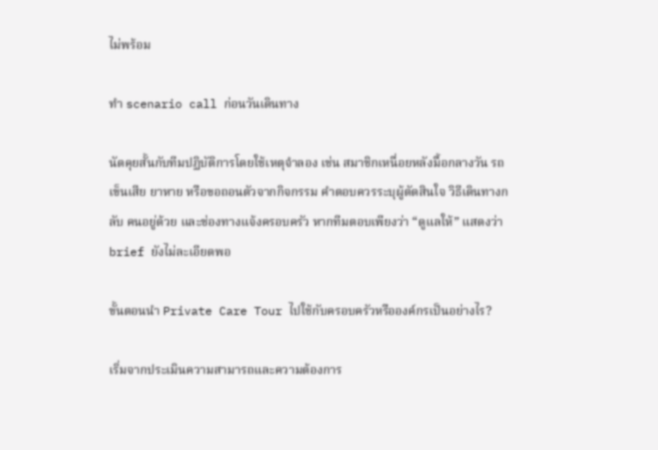ไม่พร้อม

ทำ scenario call ก่อนวันเดินทาง

นัดคุยสั้นกับทีมปฏิบัติการโดยใช้เหตุจำลอง เช่น สมาชิกเหนื่อยหลังมื้อกลางวัน รถเข็นเสีย ยาหาย หรือขอถอนตัวจากกิจกรรม คำตอบควรระบุผู้ตัดสินใจ วิธีเดินทางกลับ คนอยู่ด้วย และช่องทางแจ้งครอบครัว หากทีมตอบเพียงว่า “ดูแลให้” แสดงว่า brief ยังไม่ละเอียดพอ

ขั้นตอนนำ Private Care Tour ไปใช้กับครอบครัวหรือองค์กรเป็นอย่างไร?

เริ่มจากประเมินความสามารถและความต้องการ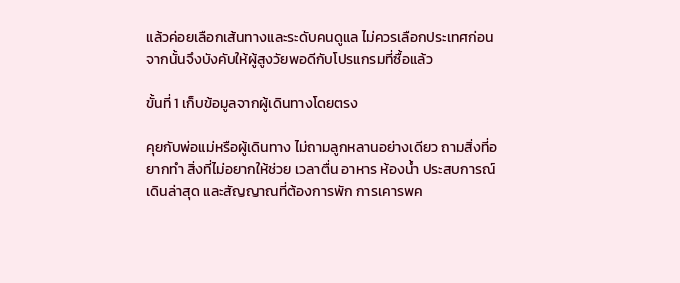แล้วค่อยเลือกเส้นทางและระดับคนดูแล ไม่ควรเลือกประเทศก่อน จากนั้นจึงบังคับให้ผู้สูงวัยพอดีกับโปรแกรมที่ซื้อแล้ว

ขั้นที่ 1 เก็บข้อมูลจากผู้เดินทางโดยตรง

คุยกับพ่อแม่หรือผู้เดินทาง ไม่ถามลูกหลานอย่างเดียว ถามสิ่งที่อยากทำ สิ่งที่ไม่อยากให้ช่วย เวลาตื่น อาหาร ห้องน้ำ ประสบการณ์เดินล่าสุด และสัญญาณที่ต้องการพัก การเคารพค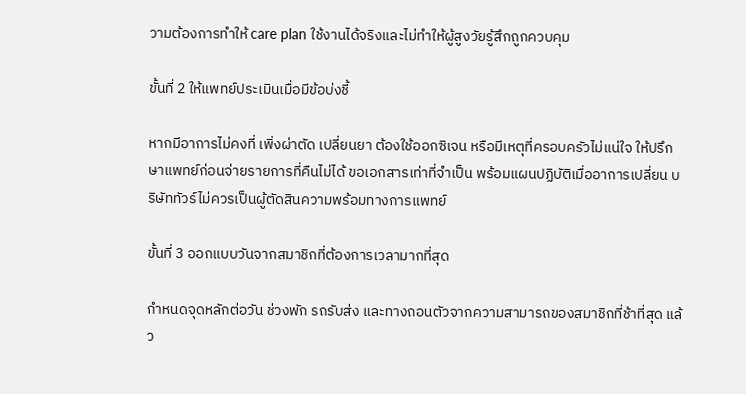วามต้องการทำให้ care plan ใช้งานได้จริงและไม่ทำให้ผู้สูงวัยรู้สึกถูกควบคุม

ขั้นที่ 2 ให้แพทย์ประเมินเมื่อมีข้อบ่งชี้

หากมีอาการไม่คงที่ เพิ่งผ่าตัด เปลี่ยนยา ต้องใช้ออกซิเจน หรือมีเหตุที่ครอบครัวไม่แน่ใจ ให้ปรึกษาแพทย์ก่อนจ่ายรายการที่คืนไม่ได้ ขอเอกสารเท่าที่จำเป็น พร้อมแผนปฏิบัติเมื่ออาการเปลี่ยน บริษัททัวร์ไม่ควรเป็นผู้ตัดสินความพร้อมทางการแพทย์

ขั้นที่ 3 ออกแบบวันจากสมาชิกที่ต้องการเวลามากที่สุด

กำหนดจุดหลักต่อวัน ช่วงพัก รถรับส่ง และทางถอนตัวจากความสามารถของสมาชิกที่ช้าที่สุด แล้ว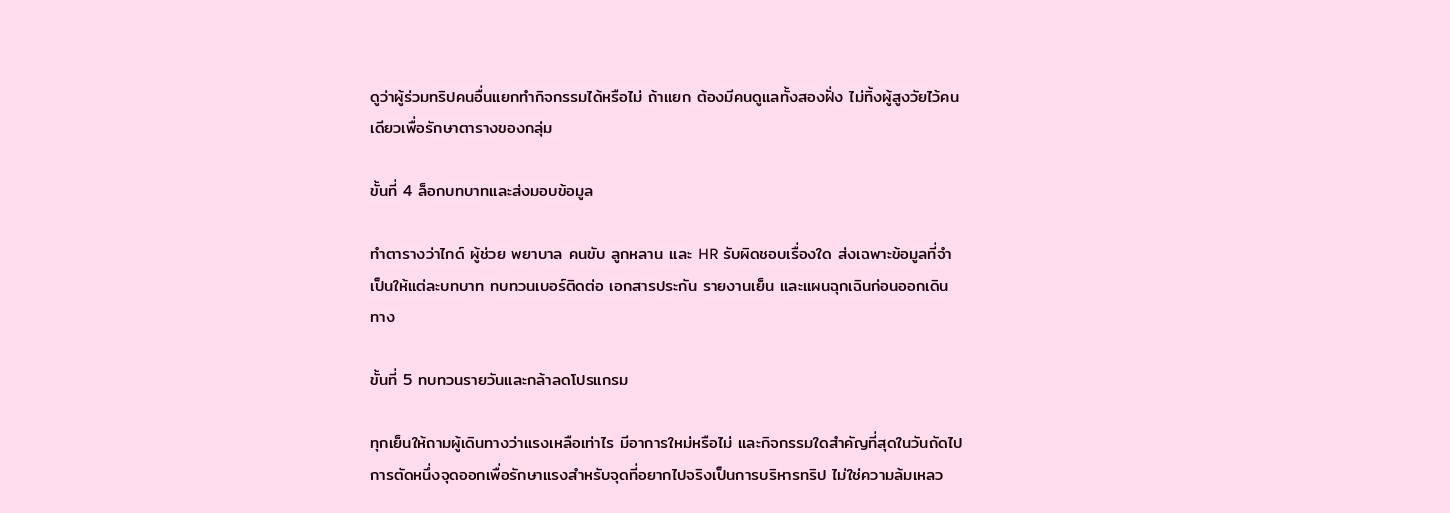ดูว่าผู้ร่วมทริปคนอื่นแยกทำกิจกรรมได้หรือไม่ ถ้าแยก ต้องมีคนดูแลทั้งสองฝั่ง ไม่ทิ้งผู้สูงวัยไว้คนเดียวเพื่อรักษาตารางของกลุ่ม

ขั้นที่ 4 ล็อกบทบาทและส่งมอบข้อมูล

ทำตารางว่าไกด์ ผู้ช่วย พยาบาล คนขับ ลูกหลาน และ HR รับผิดชอบเรื่องใด ส่งเฉพาะข้อมูลที่จำเป็นให้แต่ละบทบาท ทบทวนเบอร์ติดต่อ เอกสารประกัน รายงานเย็น และแผนฉุกเฉินก่อนออกเดินทาง

ขั้นที่ 5 ทบทวนรายวันและกล้าลดโปรแกรม

ทุกเย็นให้ถามผู้เดินทางว่าแรงเหลือเท่าไร มีอาการใหม่หรือไม่ และกิจกรรมใดสำคัญที่สุดในวันถัดไป การตัดหนึ่งจุดออกเพื่อรักษาแรงสำหรับจุดที่อยากไปจริงเป็นการบริหารทริป ไม่ใช่ความล้มเหลว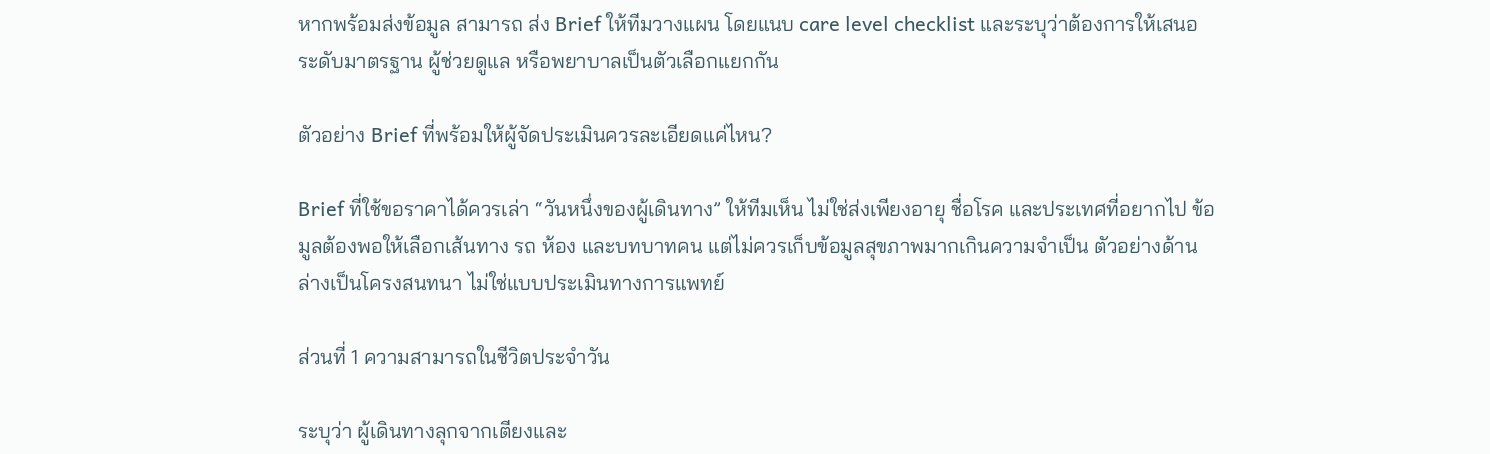หากพร้อมส่งข้อมูล สามารถ ส่ง Brief ให้ทีมวางแผน โดยแนบ care level checklist และระบุว่าต้องการให้เสนอระดับมาตรฐาน ผู้ช่วยดูแล หรือพยาบาลเป็นตัวเลือกแยกกัน

ตัวอย่าง Brief ที่พร้อมให้ผู้จัดประเมินควรละเอียดแค่ไหน?

Brief ที่ใช้ขอราคาได้ควรเล่า “วันหนึ่งของผู้เดินทาง” ให้ทีมเห็น ไม่ใช่ส่งเพียงอายุ ชื่อโรค และประเทศที่อยากไป ข้อมูลต้องพอให้เลือกเส้นทาง รถ ห้อง และบทบาทคน แต่ไม่ควรเก็บข้อมูลสุขภาพมากเกินความจำเป็น ตัวอย่างด้านล่างเป็นโครงสนทนา ไม่ใช่แบบประเมินทางการแพทย์

ส่วนที่ 1 ความสามารถในชีวิตประจำวัน

ระบุว่า ผู้เดินทางลุกจากเตียงและ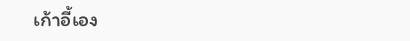เก้าอี้เอง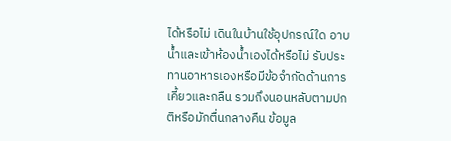ได้หรือไม่ เดินในบ้านใช้อุปกรณ์ใด อาบน้ำและเข้าห้องน้ำเองได้หรือไม่ รับประทานอาหารเองหรือมีข้อจำกัดด้านการเคี้ยวและกลืน รวมถึงนอนหลับตามปกติหรือมักตื่นกลางคืน ข้อมูล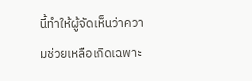นี้ทำให้ผู้จัดเห็นว่าความช่วยเหลือเกิดเฉพาะ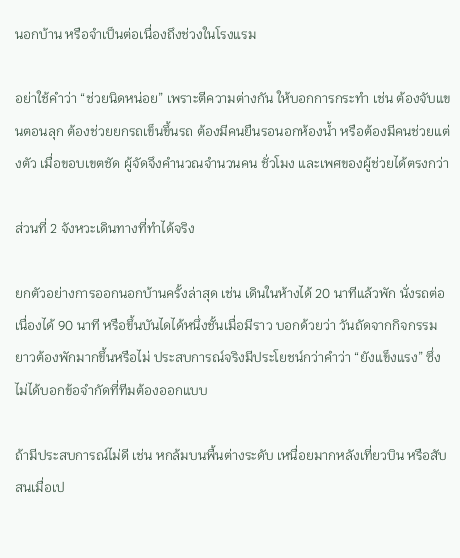นอกบ้าน หรือจำเป็นต่อเนื่องถึงช่วงในโรงแรม

อย่าใช้คำว่า “ช่วยนิดหน่อย” เพราะตีความต่างกัน ให้บอกการกระทำ เช่น ต้องจับแขนตอนลุก ต้องช่วยยกรถเข็นขึ้นรถ ต้องมีคนยืนรอนอกห้องน้ำ หรือต้องมีคนช่วยแต่งตัว เมื่อขอบเขตชัด ผู้จัดจึงคำนวณจำนวนคน ชั่วโมง และเพศของผู้ช่วยได้ตรงกว่า

ส่วนที่ 2 จังหวะเดินทางที่ทำได้จริง

ยกตัวอย่างการออกนอกบ้านครั้งล่าสุด เช่น เดินในห้างได้ 20 นาทีแล้วพัก นั่งรถต่อเนื่องได้ 90 นาที หรือขึ้นบันไดได้หนึ่งชั้นเมื่อมีราว บอกด้วยว่า วันถัดจากกิจกรรมยาวต้องพักมากขึ้นหรือไม่ ประสบการณ์จริงมีประโยชน์กว่าคำว่า “ยังแข็งแรง” ซึ่งไม่ได้บอกข้อจำกัดที่ทีมต้องออกแบบ

ถ้ามีประสบการณ์ไม่ดี เช่น หกล้มบนพื้นต่างระดับ เหนื่อยมากหลังเที่ยวบิน หรือสับสนเมื่อเป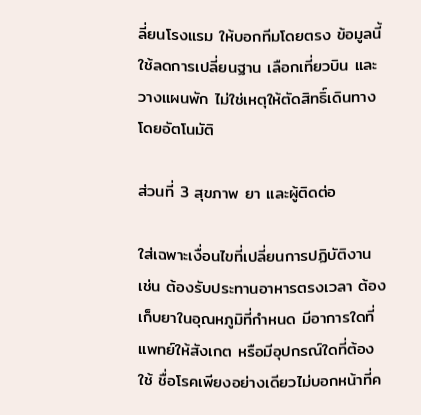ลี่ยนโรงแรม ให้บอกทีมโดยตรง ข้อมูลนี้ใช้ลดการเปลี่ยนฐาน เลือกเที่ยวบิน และวางแผนพัก ไม่ใช่เหตุให้ตัดสิทธิ์เดินทางโดยอัตโนมัติ

ส่วนที่ 3 สุขภาพ ยา และผู้ติดต่อ

ใส่เฉพาะเงื่อนไขที่เปลี่ยนการปฏิบัติงาน เช่น ต้องรับประทานอาหารตรงเวลา ต้องเก็บยาในอุณหภูมิที่กำหนด มีอาการใดที่แพทย์ให้สังเกต หรือมีอุปกรณ์ใดที่ต้องใช้ ชื่อโรคเพียงอย่างเดียวไม่บอกหน้าที่ค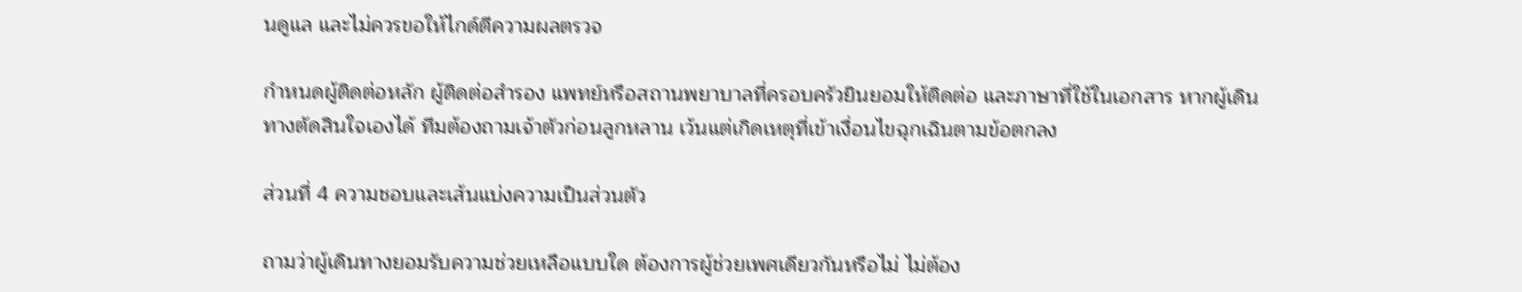นดูแล และไม่ควรขอให้ไกด์ตีความผลตรวจ

กำหนดผู้ติดต่อหลัก ผู้ติดต่อสำรอง แพทย์หรือสถานพยาบาลที่ครอบครัวยินยอมให้ติดต่อ และภาษาที่ใช้ในเอกสาร หากผู้เดินทางตัดสินใจเองได้ ทีมต้องถามเจ้าตัวก่อนลูกหลาน เว้นแต่เกิดเหตุที่เข้าเงื่อนไขฉุกเฉินตามข้อตกลง

ส่วนที่ 4 ความชอบและเส้นแบ่งความเป็นส่วนตัว

ถามว่าผู้เดินทางยอมรับความช่วยเหลือแบบใด ต้องการผู้ช่วยเพศเดียวกันหรือไม่ ไม่ต้อง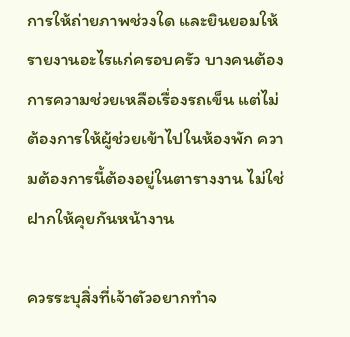การให้ถ่ายภาพช่วงใด และยินยอมให้รายงานอะไรแก่ครอบครัว บางคนต้องการความช่วยเหลือเรื่องรถเข็น แต่ไม่ต้องการให้ผู้ช่วยเข้าไปในห้องพัก ความต้องการนี้ต้องอยู่ในตารางงาน ไม่ใช่ฝากให้คุยกันหน้างาน

ควรระบุสิ่งที่เจ้าตัวอยากทำจ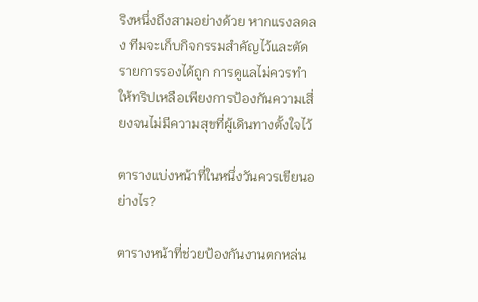ริงหนึ่งถึงสามอย่างด้วย หากแรงลดลง ทีมจะเก็บกิจกรรมสำคัญไว้และตัดรายการรองได้ถูก การดูแลไม่ควรทำให้ทริปเหลือเพียงการป้องกันความเสี่ยงจนไม่มีความสุขที่ผู้เดินทางตั้งใจไว้

ตารางแบ่งหน้าที่ในหนึ่งวันควรเขียนอย่างไร?

ตารางหน้าที่ช่วยป้องกันงานตกหล่น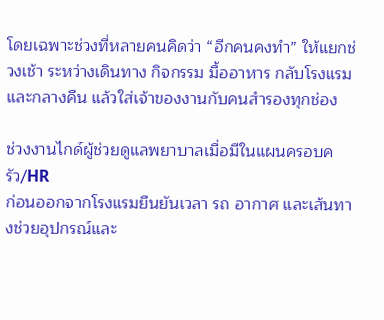โดยเฉพาะช่วงที่หลายคนคิดว่า “อีกคนคงทำ” ให้แยกช่วงเช้า ระหว่างเดินทาง กิจกรรม มื้ออาหาร กลับโรงแรม และกลางคืน แล้วใส่เจ้าของงานกับคนสำรองทุกช่อง

ช่วงงานไกด์ผู้ช่วยดูแลพยาบาลเมื่อมีในแผนครอบครัว/HR
ก่อนออกจากโรงแรมยืนยันเวลา รถ อากาศ และเส้นทางช่วยอุปกรณ์และ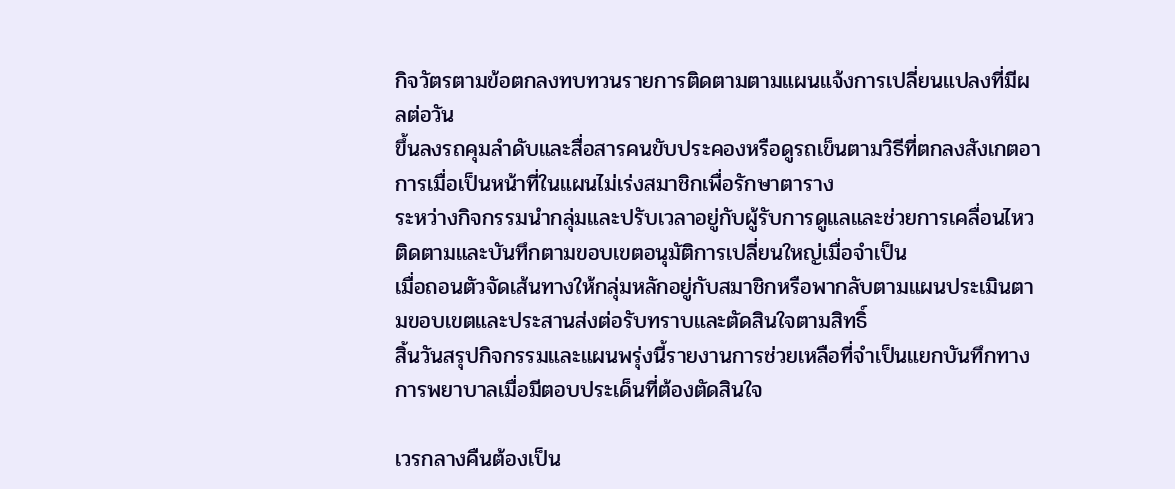กิจวัตรตามข้อตกลงทบทวนรายการติดตามตามแผนแจ้งการเปลี่ยนแปลงที่มีผลต่อวัน
ขึ้นลงรถคุมลำดับและสื่อสารคนขับประคองหรือดูรถเข็นตามวิธีที่ตกลงสังเกตอาการเมื่อเป็นหน้าที่ในแผนไม่เร่งสมาชิกเพื่อรักษาตาราง
ระหว่างกิจกรรมนำกลุ่มและปรับเวลาอยู่กับผู้รับการดูแลและช่วยการเคลื่อนไหวติดตามและบันทึกตามขอบเขตอนุมัติการเปลี่ยนใหญ่เมื่อจำเป็น
เมื่อถอนตัวจัดเส้นทางให้กลุ่มหลักอยู่กับสมาชิกหรือพากลับตามแผนประเมินตามขอบเขตและประสานส่งต่อรับทราบและตัดสินใจตามสิทธิ์
สิ้นวันสรุปกิจกรรมและแผนพรุ่งนี้รายงานการช่วยเหลือที่จำเป็นแยกบันทึกทางการพยาบาลเมื่อมีตอบประเด็นที่ต้องตัดสินใจ

เวรกลางคืนต้องเป็น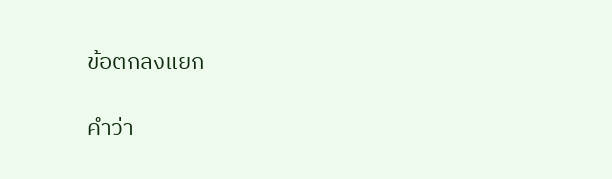ข้อตกลงแยก

คำว่า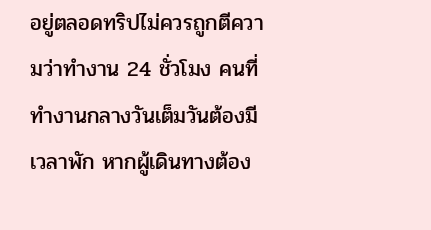อยู่ตลอดทริปไม่ควรถูกตีความว่าทำงาน 24 ชั่วโมง คนที่ทำงานกลางวันเต็มวันต้องมีเวลาพัก หากผู้เดินทางต้อง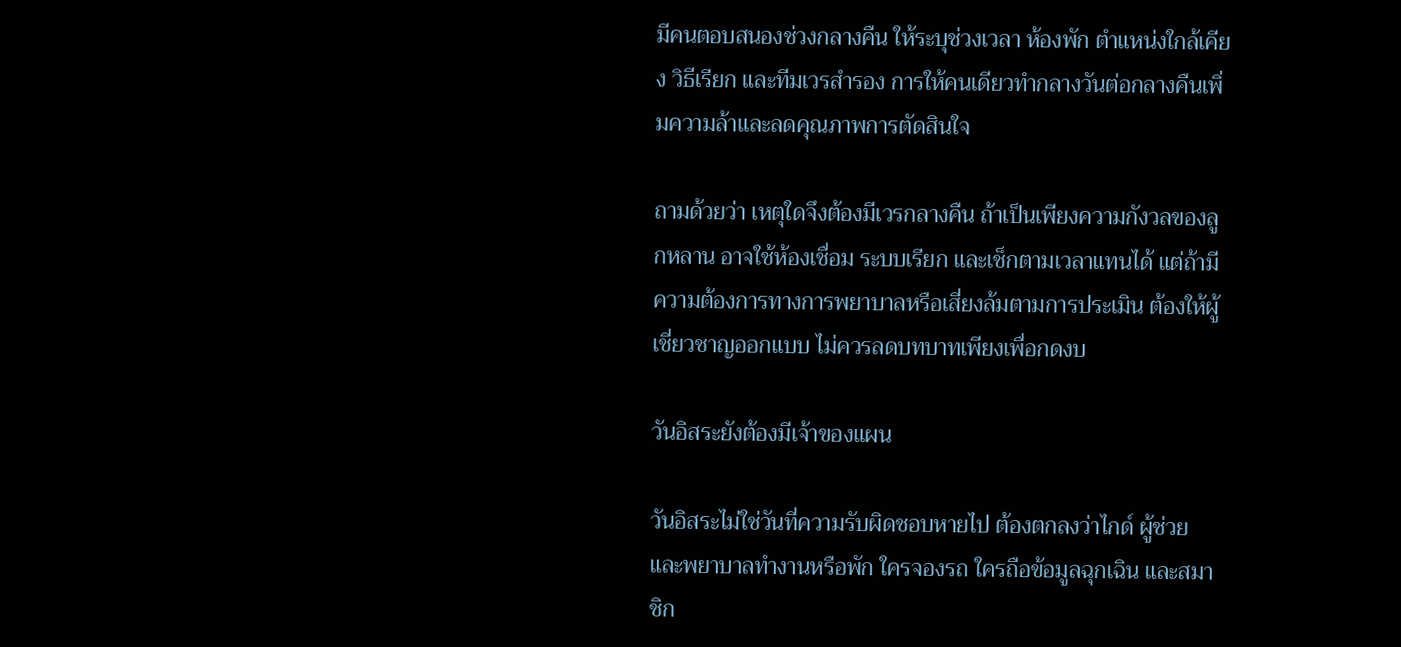มีคนตอบสนองช่วงกลางคืน ให้ระบุช่วงเวลา ห้องพัก ตำแหน่งใกล้เคียง วิธีเรียก และทีมเวรสำรอง การให้คนเดียวทำกลางวันต่อกลางคืนเพิ่มความล้าและลดคุณภาพการตัดสินใจ

ถามด้วยว่า เหตุใดจึงต้องมีเวรกลางคืน ถ้าเป็นเพียงความกังวลของลูกหลาน อาจใช้ห้องเชื่อม ระบบเรียก และเช็กตามเวลาแทนได้ แต่ถ้ามีความต้องการทางการพยาบาลหรือเสี่ยงล้มตามการประเมิน ต้องให้ผู้เชี่ยวชาญออกแบบ ไม่ควรลดบทบาทเพียงเพื่อกดงบ

วันอิสระยังต้องมีเจ้าของแผน

วันอิสระไม่ใช่วันที่ความรับผิดชอบหายไป ต้องตกลงว่าไกด์ ผู้ช่วย และพยาบาลทำงานหรือพัก ใครจองรถ ใครถือข้อมูลฉุกเฉิน และสมาชิก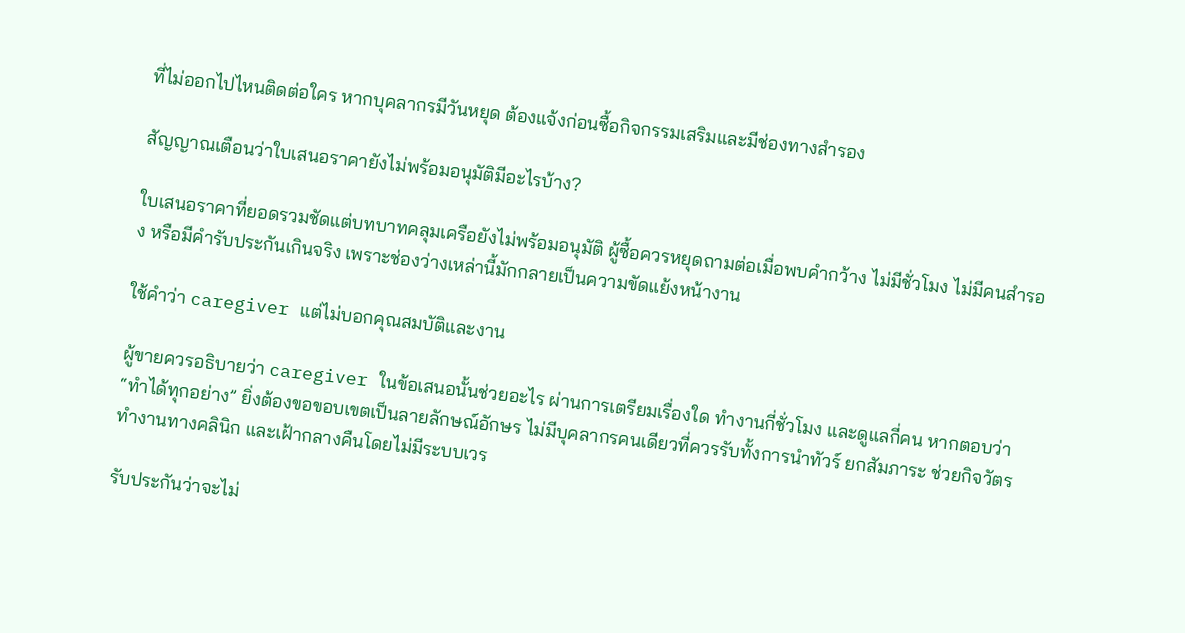ที่ไม่ออกไปไหนติดต่อใคร หากบุคลากรมีวันหยุด ต้องแจ้งก่อนซื้อกิจกรรมเสริมและมีช่องทางสำรอง

สัญญาณเตือนว่าใบเสนอราคายังไม่พร้อมอนุมัติมีอะไรบ้าง?

ใบเสนอราคาที่ยอดรวมชัดแต่บทบาทคลุมเครือยังไม่พร้อมอนุมัติ ผู้ซื้อควรหยุดถามต่อเมื่อพบคำกว้าง ไม่มีชั่วโมง ไม่มีคนสำรอง หรือมีคำรับประกันเกินจริง เพราะช่องว่างเหล่านี้มักกลายเป็นความขัดแย้งหน้างาน

ใช้คำว่า caregiver แต่ไม่บอกคุณสมบัติและงาน

ผู้ขายควรอธิบายว่า caregiver ในข้อเสนอนั้นช่วยอะไร ผ่านการเตรียมเรื่องใด ทำงานกี่ชั่วโมง และดูแลกี่คน หากตอบว่า “ทำได้ทุกอย่าง” ยิ่งต้องขอขอบเขตเป็นลายลักษณ์อักษร ไม่มีบุคลากรคนเดียวที่ควรรับทั้งการนำทัวร์ ยกสัมภาระ ช่วยกิจวัตร ทำงานทางคลินิก และเฝ้ากลางคืนโดยไม่มีระบบเวร

รับประกันว่าจะไม่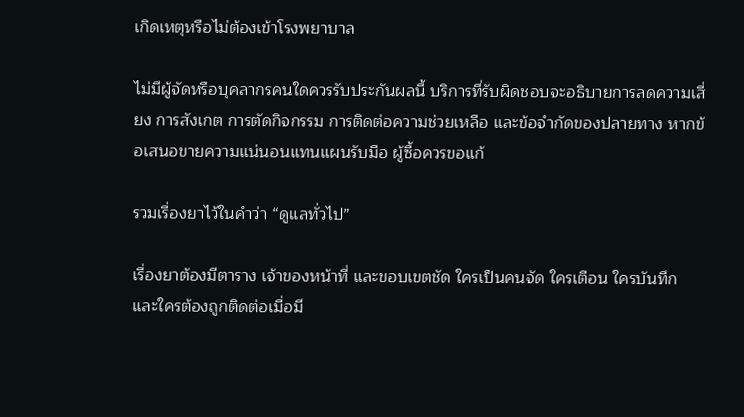เกิดเหตุหรือไม่ต้องเข้าโรงพยาบาล

ไม่มีผู้จัดหรือบุคลากรคนใดควรรับประกันผลนี้ บริการที่รับผิดชอบจะอธิบายการลดความเสี่ยง การสังเกต การตัดกิจกรรม การติดต่อความช่วยเหลือ และข้อจำกัดของปลายทาง หากข้อเสนอขายความแน่นอนแทนแผนรับมือ ผู้ซื้อควรขอแก้

รวมเรื่องยาไว้ในคำว่า “ดูแลทั่วไป”

เรื่องยาต้องมีตาราง เจ้าของหน้าที่ และขอบเขตชัด ใครเป็นคนจัด ใครเตือน ใครบันทึก และใครต้องถูกติดต่อเมื่อมี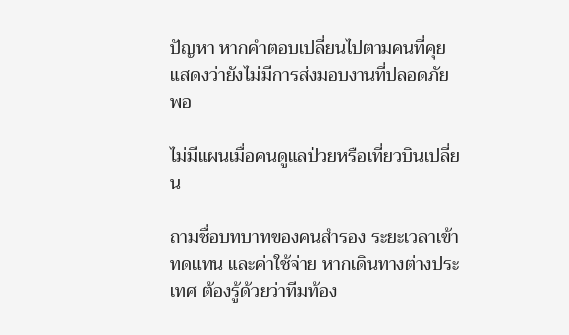ปัญหา หากคำตอบเปลี่ยนไปตามคนที่คุย แสดงว่ายังไม่มีการส่งมอบงานที่ปลอดภัยพอ

ไม่มีแผนเมื่อคนดูแลป่วยหรือเที่ยวบินเปลี่ยน

ถามชื่อบทบาทของคนสำรอง ระยะเวลาเข้าทดแทน และค่าใช้จ่าย หากเดินทางต่างประเทศ ต้องรู้ด้วยว่าทีมท้อง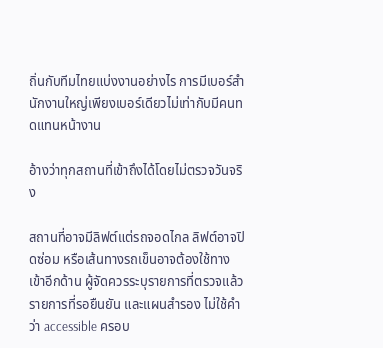ถิ่นกับทีมไทยแบ่งงานอย่างไร การมีเบอร์สำนักงานใหญ่เพียงเบอร์เดียวไม่เท่ากับมีคนทดแทนหน้างาน

อ้างว่าทุกสถานที่เข้าถึงได้โดยไม่ตรวจวันจริง

สถานที่อาจมีลิฟต์แต่รถจอดไกล ลิฟต์อาจปิดซ่อม หรือเส้นทางรถเข็นอาจต้องใช้ทางเข้าอีกด้าน ผู้จัดควรระบุรายการที่ตรวจแล้ว รายการที่รอยืนยัน และแผนสำรอง ไม่ใช้คำว่า accessible ครอบ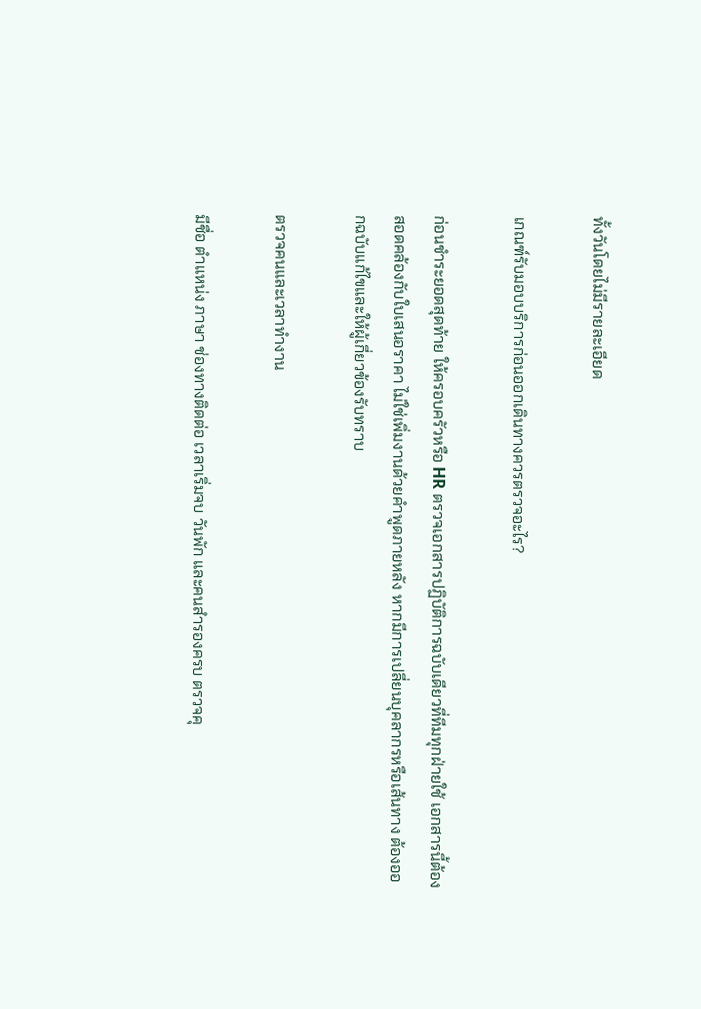ทั้งวันโดยไม่มีรายละเอียด

เกณฑ์รับมอบบริการก่อนออกเดินทางควรตรวจอะไร?

ก่อนชำระยอดสุดท้าย ให้ครอบครัวหรือ HR ตรวจเอกสารปฏิบัติการฉบับเดียวที่ทีมทุกฝ่ายใช้ เอกสารนี้ต้องสอดคล้องกับใบเสนอราคา ไม่ใช่เพิ่มงานด้วยคำพูดภายหลัง หากมีการเปลี่ยนบุคลากรหรือเส้นทาง ต้องออกฉบับแก้ไขและให้ผู้เกี่ยวข้องรับทราบ

ตรวจคนและเวลาทำงาน

มีชื่อ ตำแหน่ง ภาษา ช่องทางติดต่อ เวลาเริ่มจบ วันพัก และคนสำรองครบ ตรวจคุ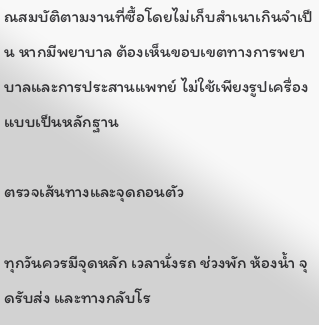ณสมบัติตามงานที่ซื้อโดยไม่เก็บสำเนาเกินจำเป็น หากมีพยาบาล ต้องเห็นขอบเขตทางการพยาบาลและการประสานแพทย์ ไม่ใช้เพียงรูปเครื่องแบบเป็นหลักฐาน

ตรวจเส้นทางและจุดถอนตัว

ทุกวันควรมีจุดหลัก เวลานั่งรถ ช่วงพัก ห้องน้ำ จุดรับส่ง และทางกลับโร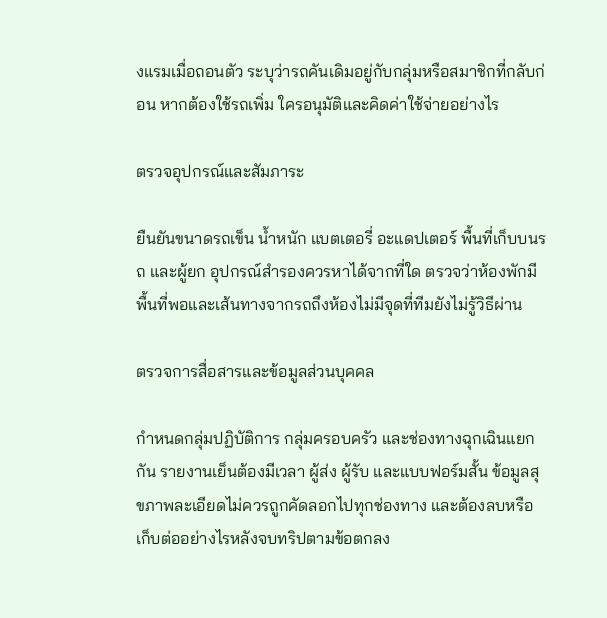งแรมเมื่อถอนตัว ระบุว่ารถคันเดิมอยู่กับกลุ่มหรือสมาชิกที่กลับก่อน หากต้องใช้รถเพิ่ม ใครอนุมัติและคิดค่าใช้จ่ายอย่างไร

ตรวจอุปกรณ์และสัมภาระ

ยืนยันขนาดรถเข็น น้ำหนัก แบตเตอรี่ อะแดปเตอร์ พื้นที่เก็บบนรถ และผู้ยก อุปกรณ์สำรองควรหาได้จากที่ใด ตรวจว่าห้องพักมีพื้นที่พอและเส้นทางจากรถถึงห้องไม่มีจุดที่ทีมยังไม่รู้วิธีผ่าน

ตรวจการสื่อสารและข้อมูลส่วนบุคคล

กำหนดกลุ่มปฏิบัติการ กลุ่มครอบครัว และช่องทางฉุกเฉินแยกกัน รายงานเย็นต้องมีเวลา ผู้ส่ง ผู้รับ และแบบฟอร์มสั้น ข้อมูลสุขภาพละเอียดไม่ควรถูกคัดลอกไปทุกช่องทาง และต้องลบหรือเก็บต่ออย่างไรหลังจบทริปตามข้อตกลง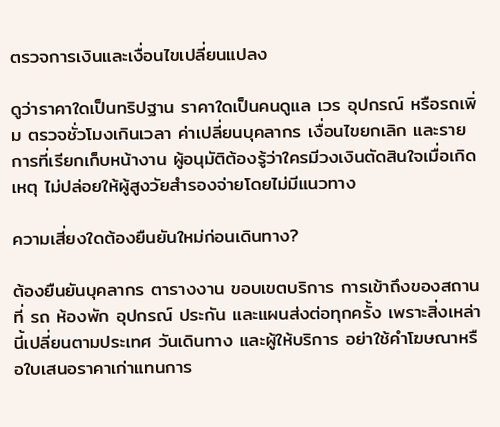ตรวจการเงินและเงื่อนไขเปลี่ยนแปลง

ดูว่าราคาใดเป็นทริปฐาน ราคาใดเป็นคนดูแล เวร อุปกรณ์ หรือรถเพิ่ม ตรวจชั่วโมงเกินเวลา ค่าเปลี่ยนบุคลากร เงื่อนไขยกเลิก และรายการที่เรียกเก็บหน้างาน ผู้อนุมัติต้องรู้ว่าใครมีวงเงินตัดสินใจเมื่อเกิดเหตุ ไม่ปล่อยให้ผู้สูงวัยสำรองจ่ายโดยไม่มีแนวทาง

ความเสี่ยงใดต้องยืนยันใหม่ก่อนเดินทาง?

ต้องยืนยันบุคลากร ตารางงาน ขอบเขตบริการ การเข้าถึงของสถานที่ รถ ห้องพัก อุปกรณ์ ประกัน และแผนส่งต่อทุกครั้ง เพราะสิ่งเหล่านี้เปลี่ยนตามประเทศ วันเดินทาง และผู้ให้บริการ อย่าใช้คำโฆษณาหรือใบเสนอราคาเก่าแทนการ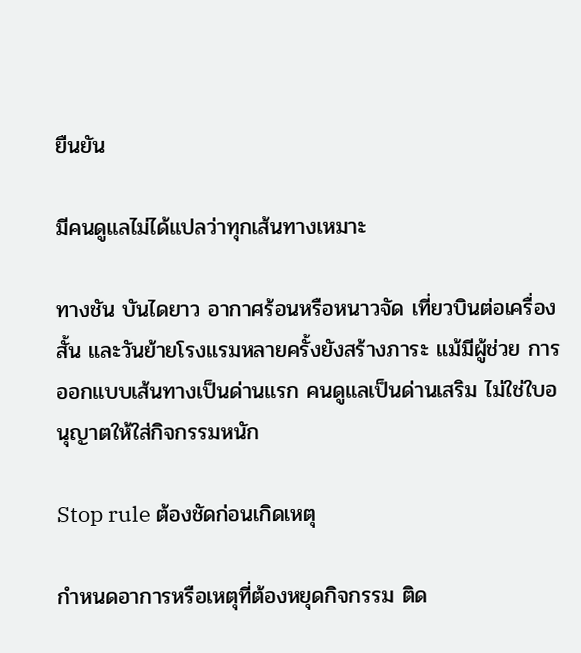ยืนยัน

มีคนดูแลไม่ได้แปลว่าทุกเส้นทางเหมาะ

ทางชัน บันไดยาว อากาศร้อนหรือหนาวจัด เที่ยวบินต่อเครื่องสั้น และวันย้ายโรงแรมหลายครั้งยังสร้างภาระ แม้มีผู้ช่วย การออกแบบเส้นทางเป็นด่านแรก คนดูแลเป็นด่านเสริม ไม่ใช่ใบอนุญาตให้ใส่กิจกรรมหนัก

Stop rule ต้องชัดก่อนเกิดเหตุ

กำหนดอาการหรือเหตุที่ต้องหยุดกิจกรรม ติด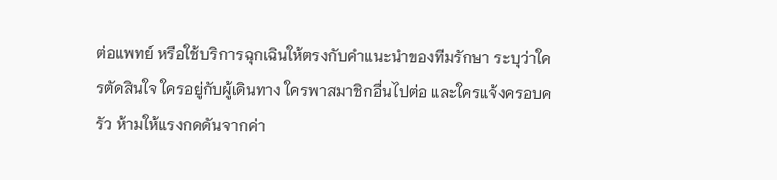ต่อแพทย์ หรือใช้บริการฉุกเฉินให้ตรงกับคำแนะนำของทีมรักษา ระบุว่าใครตัดสินใจ ใครอยู่กับผู้เดินทาง ใครพาสมาชิกอื่นไปต่อ และใครแจ้งครอบครัว ห้ามให้แรงกดดันจากค่า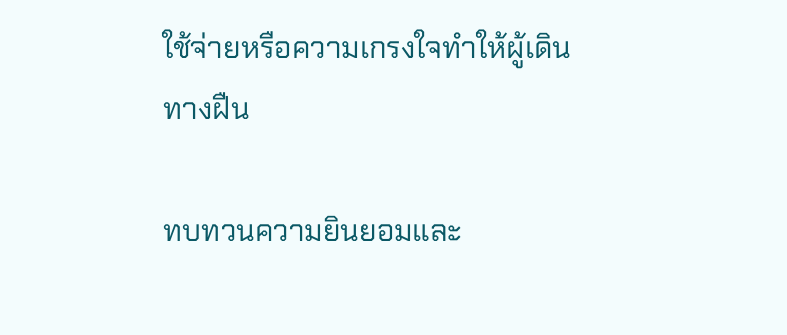ใช้จ่ายหรือความเกรงใจทำให้ผู้เดินทางฝืน

ทบทวนความยินยอมและ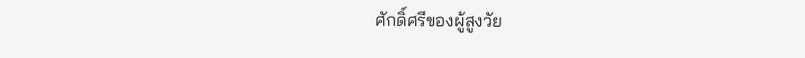ศักดิ์ศรีของผู้สูงวัย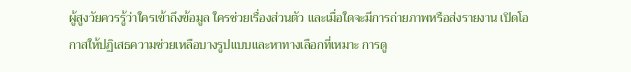ผู้สูงวัยควรรู้ว่าใครเข้าถึงข้อมูล ใครช่วยเรื่องส่วนตัว และเมื่อใดจะมีการถ่ายภาพหรือส่งรายงาน เปิดโอกาสให้ปฏิเสธความช่วยเหลือบางรูปแบบและหาทางเลือกที่เหมาะ การดู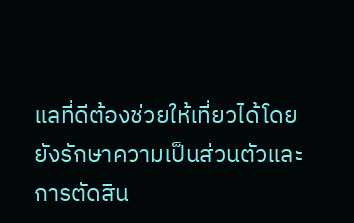แลที่ดีต้องช่วยให้เที่ยวได้โดยยังรักษาความเป็นส่วนตัวและการตัดสิน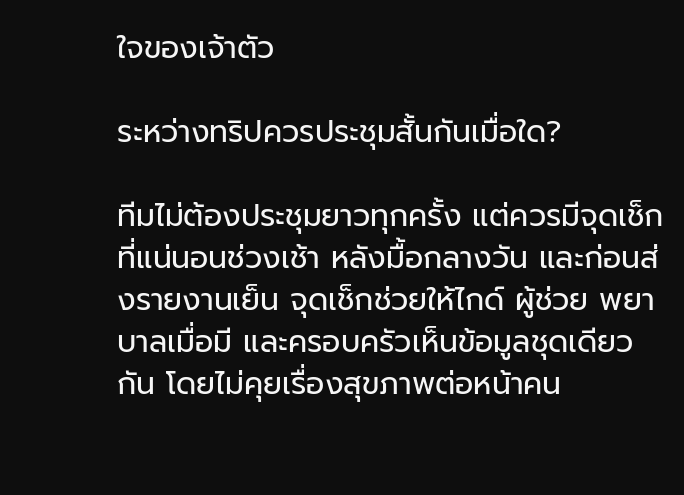ใจของเจ้าตัว

ระหว่างทริปควรประชุมสั้นกันเมื่อใด?

ทีมไม่ต้องประชุมยาวทุกครั้ง แต่ควรมีจุดเช็กที่แน่นอนช่วงเช้า หลังมื้อกลางวัน และก่อนส่งรายงานเย็น จุดเช็กช่วยให้ไกด์ ผู้ช่วย พยาบาลเมื่อมี และครอบครัวเห็นข้อมูลชุดเดียวกัน โดยไม่คุยเรื่องสุขภาพต่อหน้าคน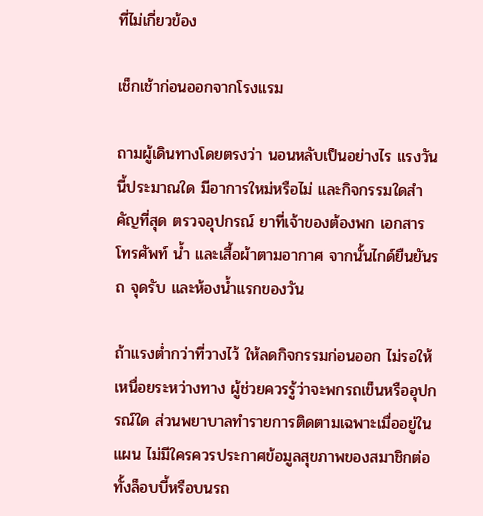ที่ไม่เกี่ยวข้อง

เช็กเช้าก่อนออกจากโรงแรม

ถามผู้เดินทางโดยตรงว่า นอนหลับเป็นอย่างไร แรงวันนี้ประมาณใด มีอาการใหม่หรือไม่ และกิจกรรมใดสำคัญที่สุด ตรวจอุปกรณ์ ยาที่เจ้าของต้องพก เอกสาร โทรศัพท์ น้ำ และเสื้อผ้าตามอากาศ จากนั้นไกด์ยืนยันรถ จุดรับ และห้องน้ำแรกของวัน

ถ้าแรงต่ำกว่าที่วางไว้ ให้ลดกิจกรรมก่อนออก ไม่รอให้เหนื่อยระหว่างทาง ผู้ช่วยควรรู้ว่าจะพกรถเข็นหรืออุปกรณ์ใด ส่วนพยาบาลทำรายการติดตามเฉพาะเมื่ออยู่ในแผน ไม่มีใครควรประกาศข้อมูลสุขภาพของสมาชิกต่อทั้งล็อบบี้หรือบนรถ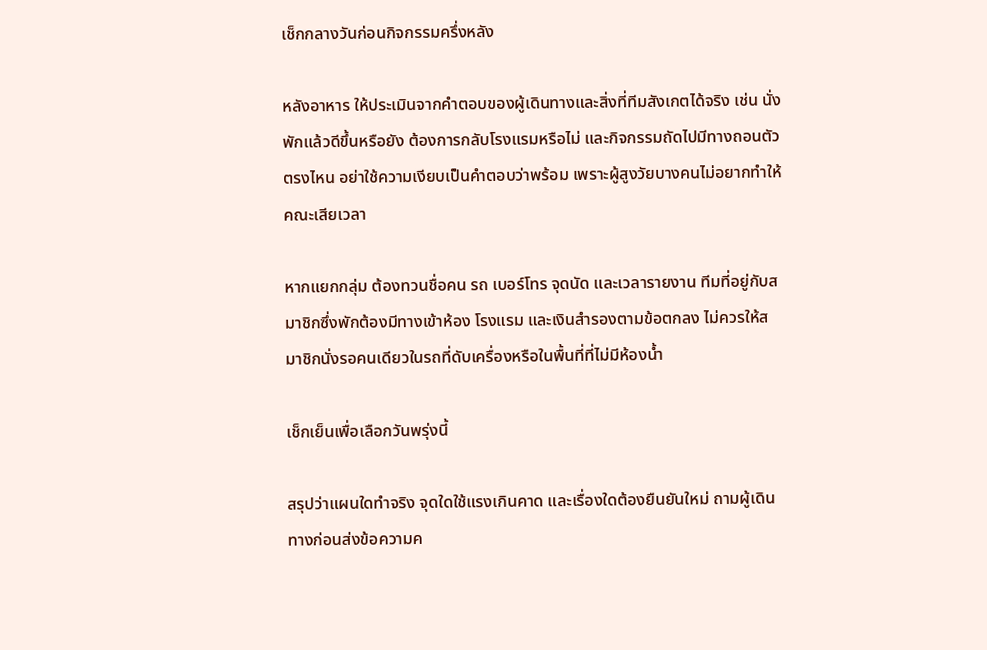เช็กกลางวันก่อนกิจกรรมครึ่งหลัง

หลังอาหาร ให้ประเมินจากคำตอบของผู้เดินทางและสิ่งที่ทีมสังเกตได้จริง เช่น นั่งพักแล้วดีขึ้นหรือยัง ต้องการกลับโรงแรมหรือไม่ และกิจกรรมถัดไปมีทางถอนตัวตรงไหน อย่าใช้ความเงียบเป็นคำตอบว่าพร้อม เพราะผู้สูงวัยบางคนไม่อยากทำให้คณะเสียเวลา

หากแยกกลุ่ม ต้องทวนชื่อคน รถ เบอร์โทร จุดนัด และเวลารายงาน ทีมที่อยู่กับสมาชิกซึ่งพักต้องมีทางเข้าห้อง โรงแรม และเงินสำรองตามข้อตกลง ไม่ควรให้สมาชิกนั่งรอคนเดียวในรถที่ดับเครื่องหรือในพื้นที่ที่ไม่มีห้องน้ำ

เช็กเย็นเพื่อเลือกวันพรุ่งนี้

สรุปว่าแผนใดทำจริง จุดใดใช้แรงเกินคาด และเรื่องใดต้องยืนยันใหม่ ถามผู้เดินทางก่อนส่งข้อความค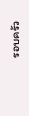รอบครัว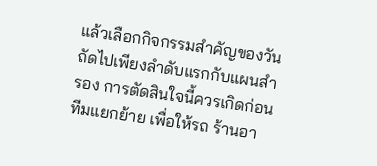แล้วเลือกกิจกรรมสำคัญของวันถัดไปเพียงลำดับแรกกับแผนสำรอง การตัดสินใจนี้ควรเกิดก่อนทีมแยกย้าย เพื่อให้รถ ร้านอา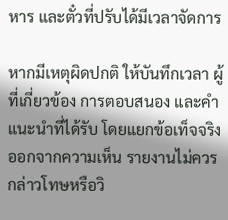หาร และตั๋วที่ปรับได้มีเวลาจัดการ

หากมีเหตุผิดปกติ ให้บันทึกเวลา ผู้ที่เกี่ยวข้อง การตอบสนอง และคำแนะนำที่ได้รับ โดยแยกข้อเท็จจริงออกจากความเห็น รายงานไม่ควรกล่าวโทษหรือวิ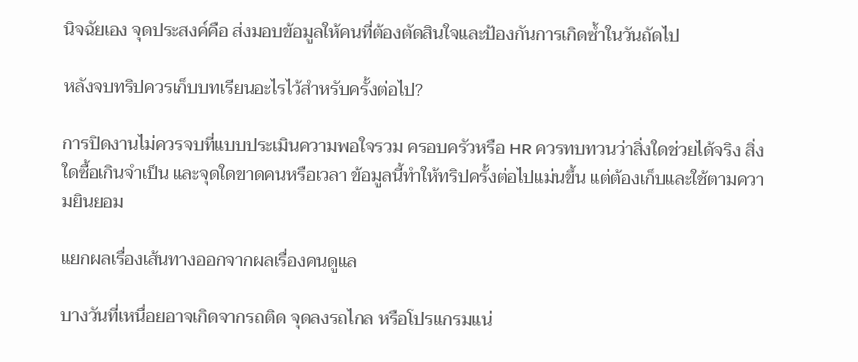นิจฉัยเอง จุดประสงค์คือ ส่งมอบข้อมูลให้คนที่ต้องตัดสินใจและป้องกันการเกิดซ้ำในวันถัดไป

หลังจบทริปควรเก็บบทเรียนอะไรไว้สำหรับครั้งต่อไป?

การปิดงานไม่ควรจบที่แบบประเมินความพอใจรวม ครอบครัวหรือ HR ควรทบทวนว่าสิ่งใดช่วยได้จริง สิ่งใดซื้อเกินจำเป็น และจุดใดขาดคนหรือเวลา ข้อมูลนี้ทำให้ทริปครั้งต่อไปแม่นขึ้น แต่ต้องเก็บและใช้ตามความยินยอม

แยกผลเรื่องเส้นทางออกจากผลเรื่องคนดูแล

บางวันที่เหนื่อยอาจเกิดจากรถติด จุดลงรถไกล หรือโปรแกรมแน่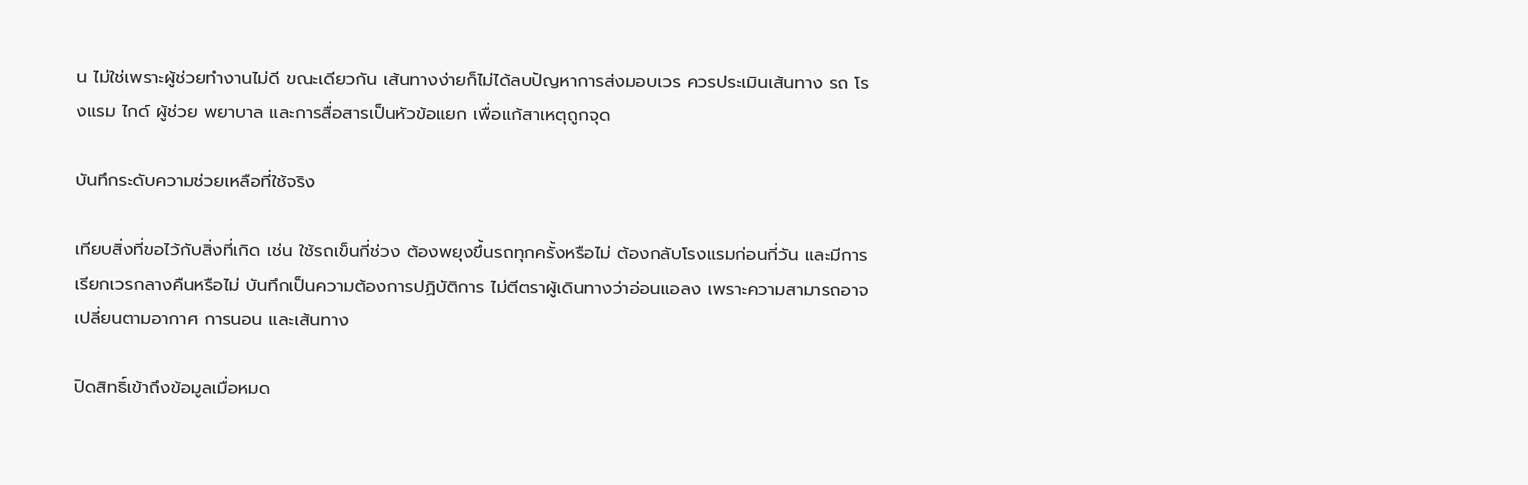น ไม่ใช่เพราะผู้ช่วยทำงานไม่ดี ขณะเดียวกัน เส้นทางง่ายก็ไม่ได้ลบปัญหาการส่งมอบเวร ควรประเมินเส้นทาง รถ โรงแรม ไกด์ ผู้ช่วย พยาบาล และการสื่อสารเป็นหัวข้อแยก เพื่อแก้สาเหตุถูกจุด

บันทึกระดับความช่วยเหลือที่ใช้จริง

เทียบสิ่งที่ขอไว้กับสิ่งที่เกิด เช่น ใช้รถเข็นกี่ช่วง ต้องพยุงขึ้นรถทุกครั้งหรือไม่ ต้องกลับโรงแรมก่อนกี่วัน และมีการเรียกเวรกลางคืนหรือไม่ บันทึกเป็นความต้องการปฏิบัติการ ไม่ตีตราผู้เดินทางว่าอ่อนแอลง เพราะความสามารถอาจเปลี่ยนตามอากาศ การนอน และเส้นทาง

ปิดสิทธิ์เข้าถึงข้อมูลเมื่อหมด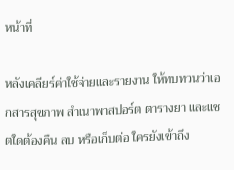หน้าที่

หลังเคลียร์ค่าใช้จ่ายและรายงาน ให้ทบทวนว่าเอกสารสุขภาพ สำเนาพาสปอร์ต ตารางยา และแชตใดต้องคืน ลบ หรือเก็บต่อ ใครยังเข้าถึง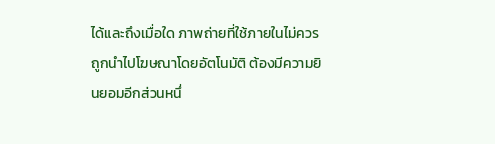ได้และถึงเมื่อใด ภาพถ่ายที่ใช้ภายในไม่ควรถูกนำไปโฆษณาโดยอัตโนมัติ ต้องมีความยินยอมอีกส่วนหนึ่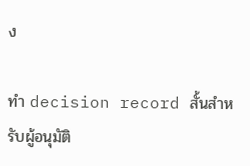ง

ทำ decision record สั้นสำหรับผู้อนุมัติ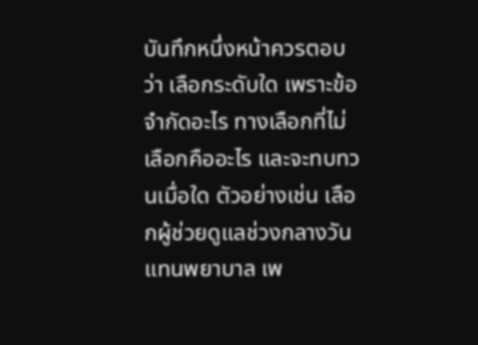บันทึกหนึ่งหน้าควรตอบว่า เลือกระดับใด เพราะข้อจำกัดอะไร ทางเลือกที่ไม่เลือกคืออะไร และจะทบทวนเมื่อใด ตัวอย่างเช่น เลือกผู้ช่วยดูแลช่วงกลางวันแทนพยาบาล เพ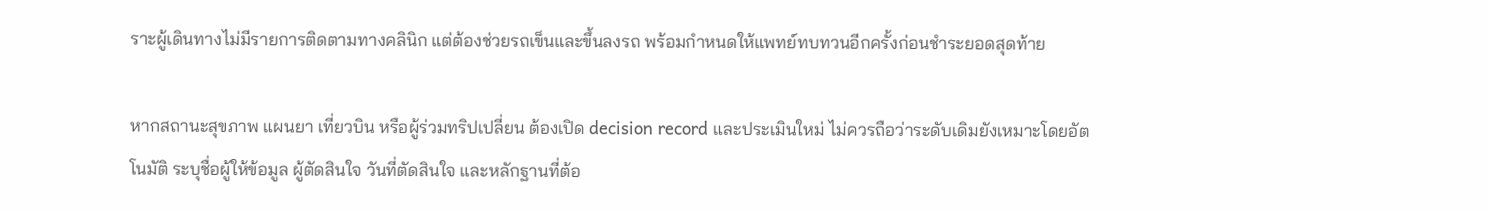ราะผู้เดินทางไม่มีรายการติดตามทางคลินิก แต่ต้องช่วยรถเข็นและขึ้นลงรถ พร้อมกำหนดให้แพทย์ทบทวนอีกครั้งก่อนชำระยอดสุดท้าย

หากสถานะสุขภาพ แผนยา เที่ยวบิน หรือผู้ร่วมทริปเปลี่ยน ต้องเปิด decision record และประเมินใหม่ ไม่ควรถือว่าระดับเดิมยังเหมาะโดยอัตโนมัติ ระบุชื่อผู้ให้ข้อมูล ผู้ตัดสินใจ วันที่ตัดสินใจ และหลักฐานที่ต้อ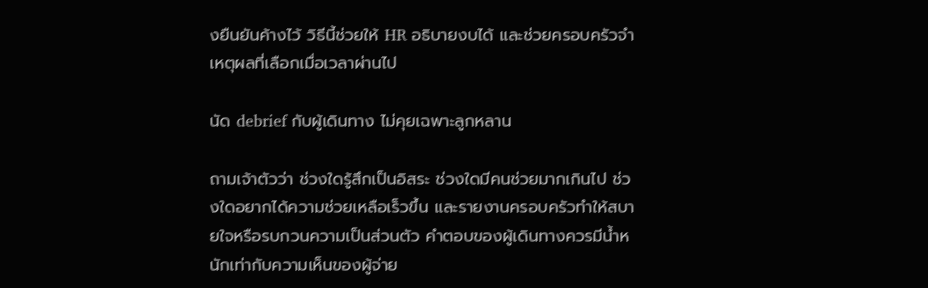งยืนยันค้างไว้ วิธีนี้ช่วยให้ HR อธิบายงบได้ และช่วยครอบครัวจำเหตุผลที่เลือกเมื่อเวลาผ่านไป

นัด debrief กับผู้เดินทาง ไม่คุยเฉพาะลูกหลาน

ถามเจ้าตัวว่า ช่วงใดรู้สึกเป็นอิสระ ช่วงใดมีคนช่วยมากเกินไป ช่วงใดอยากได้ความช่วยเหลือเร็วขึ้น และรายงานครอบครัวทำให้สบายใจหรือรบกวนความเป็นส่วนตัว คำตอบของผู้เดินทางควรมีน้ำหนักเท่ากับความเห็นของผู้จ่าย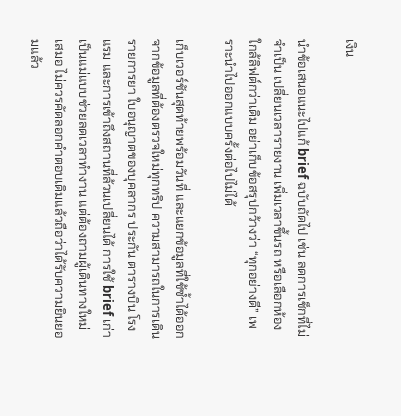เงิน

นำข้อเสนอแนะไปแก้ brief ฉบับถัดไป เช่น ลดการเช็กที่ไม่จำเป็น เปลี่ยนเวลารายงาน เพิ่มเวลาขึ้นรถ หรือเลือกห้องใกล้ลิฟต์กว่าเดิม อย่าเก็บข้อสรุปกว้างว่า “ทุกอย่างดี” เพราะนำไปออกแบบครั้งต่อไปไม่ได้

เก็บเวอร์ชันสุดท้ายพร้อมวันที่ และแยกข้อมูลที่ใช้ซ้ำได้ออกจากข้อมูลที่ต้องตรวจใหม่ทุกทริป ความสามารถในการเดิน รายการยา ใบอนุญาตของบุคลากร ประกัน ตารางบิน โรงแรม และการเข้าถึงสถานที่ล้วนเปลี่ยนได้ การใช้ brief เก่าเป็นแม่แบบช่วยลดเวลาทำงาน แต่ต้องถามผู้เดินทางใหม่เสมอ ไม่ควรคัดลอกคำตอบเดิมแล้วถือว่าได้รับความยินยอมแล้ว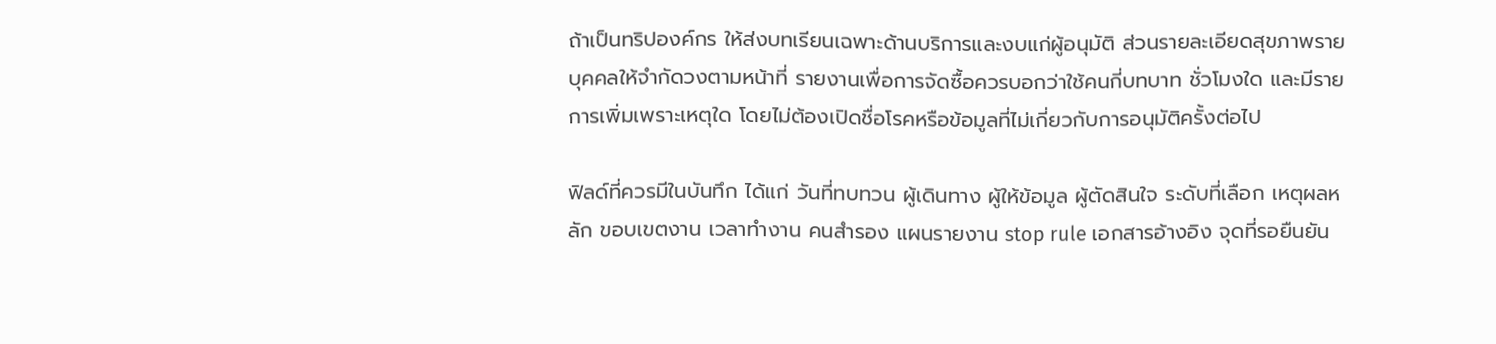ถ้าเป็นทริปองค์กร ให้ส่งบทเรียนเฉพาะด้านบริการและงบแก่ผู้อนุมัติ ส่วนรายละเอียดสุขภาพรายบุคคลให้จำกัดวงตามหน้าที่ รายงานเพื่อการจัดซื้อควรบอกว่าใช้คนกี่บทบาท ชั่วโมงใด และมีรายการเพิ่มเพราะเหตุใด โดยไม่ต้องเปิดชื่อโรคหรือข้อมูลที่ไม่เกี่ยวกับการอนุมัติครั้งต่อไป

ฟิลด์ที่ควรมีในบันทึก ได้แก่ วันที่ทบทวน ผู้เดินทาง ผู้ให้ข้อมูล ผู้ตัดสินใจ ระดับที่เลือก เหตุผลหลัก ขอบเขตงาน เวลาทำงาน คนสำรอง แผนรายงาน stop rule เอกสารอ้างอิง จุดที่รอยืนยัน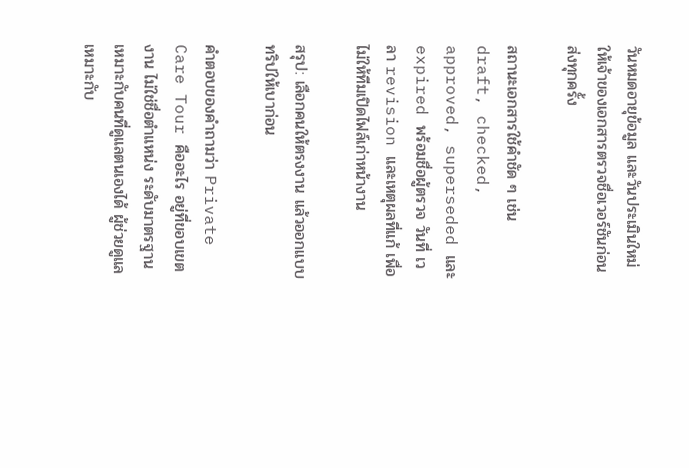วันหมดอายุข้อมูล และวันประเมินใหม่ ให้เจ้าของเอกสารตรวจชื่อเวอร์ชันก่อนส่งทุกครั้ง

สถานะเอกสารใช้คำชัด ๆ เช่น draft, checked, approved, superseded และ expired พร้อมชื่อผู้ตรวจ วันที่ เวลา revision และเหตุผลที่แก้ เพื่อไม่ให้ทีมเปิดไฟล์เก่าหน้างาน

สรุป: เลือกคนให้ตรงงาน แล้วออกแบบทริปให้เบาก่อน

คำตอบของคำถามว่า Private Care Tour คืออะไร อยู่ที่ขอบเขตงาน ไม่ใช่ชื่อตำแหน่ง ระดับมาตรฐานเหมาะกับคนที่ดูแลตนเองได้ ผู้ช่วยดูแลเหมาะกับ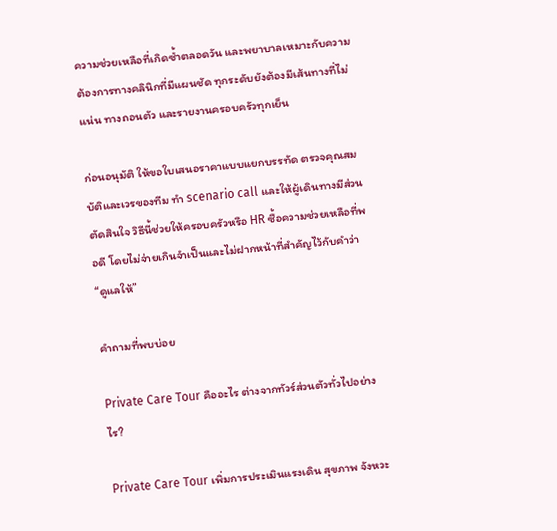ความช่วยเหลือที่เกิดซ้ำตลอดวัน และพยาบาลเหมาะกับความต้องการทางคลินิกที่มีแผนชัด ทุกระดับยังต้องมีเส้นทางที่ไม่แน่น ทางถอนตัว และรายงานครอบครัวทุกเย็น

ก่อนอนุมัติ ให้ขอใบเสนอราคาแบบแยกบรรทัด ตรวจคุณสมบัติและเวรของทีม ทำ scenario call และให้ผู้เดินทางมีส่วนตัดสินใจ วิธีนี้ช่วยให้ครอบครัวหรือ HR ซื้อความช่วยเหลือที่พอดี โดยไม่จ่ายเกินจำเป็นและไม่ฝากหน้าที่สำคัญไว้กับคำว่า “ดูแลให้”

คำถามที่พบบ่อย

Private Care Tour คืออะไร ต่างจากทัวร์ส่วนตัวทั่วไปอย่างไร?

Private Care Tour เพิ่มการประเมินแรงเดิน สุขภาพ จังหวะ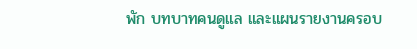พัก บทบาทคนดูแล และแผนรายงานครอบ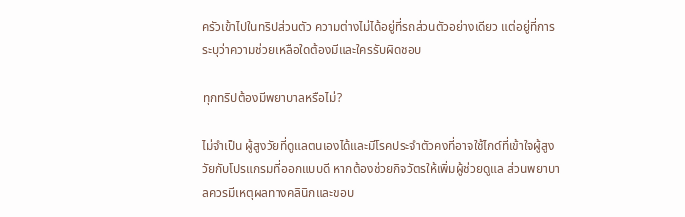ครัวเข้าไปในทริปส่วนตัว ความต่างไม่ได้อยู่ที่รถส่วนตัวอย่างเดียว แต่อยู่ที่การระบุว่าความช่วยเหลือใดต้องมีและใครรับผิดชอบ

ทุกทริปต้องมีพยาบาลหรือไม่?

ไม่จำเป็น ผู้สูงวัยที่ดูแลตนเองได้และมีโรคประจำตัวคงที่อาจใช้ไกด์ที่เข้าใจผู้สูงวัยกับโปรแกรมที่ออกแบบดี หากต้องช่วยกิจวัตรให้เพิ่มผู้ช่วยดูแล ส่วนพยาบาลควรมีเหตุผลทางคลินิกและขอบ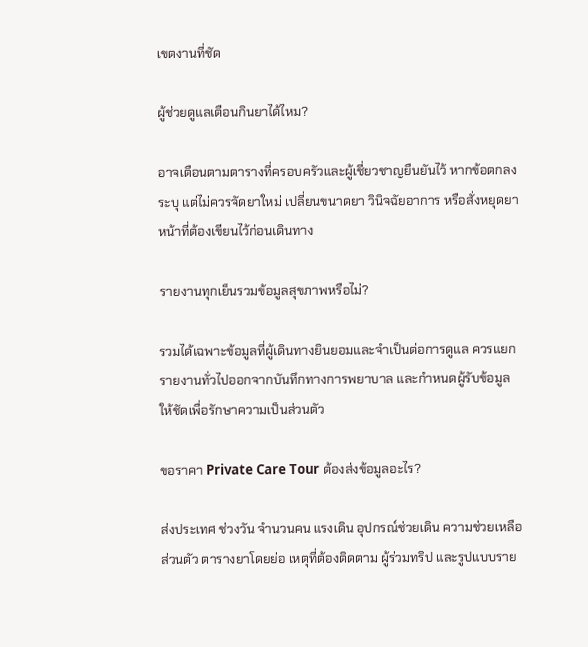เขตงานที่ชัด

ผู้ช่วยดูแลเตือนกินยาได้ไหม?

อาจเตือนตามตารางที่ครอบครัวและผู้เชี่ยวชาญยืนยันไว้ หากข้อตกลงระบุ แต่ไม่ควรจัดยาใหม่ เปลี่ยนขนาดยา วินิจฉัยอาการ หรือสั่งหยุดยา หน้าที่ต้องเขียนไว้ก่อนเดินทาง

รายงานทุกเย็นรวมข้อมูลสุขภาพหรือไม่?

รวมได้เฉพาะข้อมูลที่ผู้เดินทางยินยอมและจำเป็นต่อการดูแล ควรแยกรายงานทั่วไปออกจากบันทึกทางการพยาบาล และกำหนดผู้รับข้อมูลให้ชัดเพื่อรักษาความเป็นส่วนตัว

ขอราคา Private Care Tour ต้องส่งข้อมูลอะไร?

ส่งประเทศ ช่วงวัน จำนวนคน แรงเดิน อุปกรณ์ช่วยเดิน ความช่วยเหลือส่วนตัว ตารางยาโดยย่อ เหตุที่ต้องติดตาม ผู้ร่วมทริป และรูปแบบราย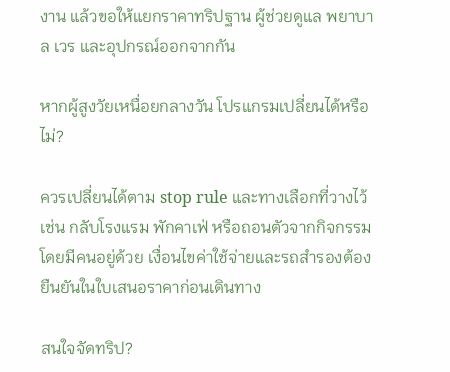งาน แล้วขอให้แยกราคาทริปฐาน ผู้ช่วยดูแล พยาบาล เวร และอุปกรณ์ออกจากกัน

หากผู้สูงวัยเหนื่อยกลางวัน โปรแกรมเปลี่ยนได้หรือไม่?

ควรเปลี่ยนได้ตาม stop rule และทางเลือกที่วางไว้ เช่น กลับโรงแรม พักคาเฟ่ หรือถอนตัวจากกิจกรรมโดยมีคนอยู่ด้วย เงื่อนไขค่าใช้จ่ายและรถสำรองต้องยืนยันในใบเสนอราคาก่อนเดินทาง

สนใจจัดทริป?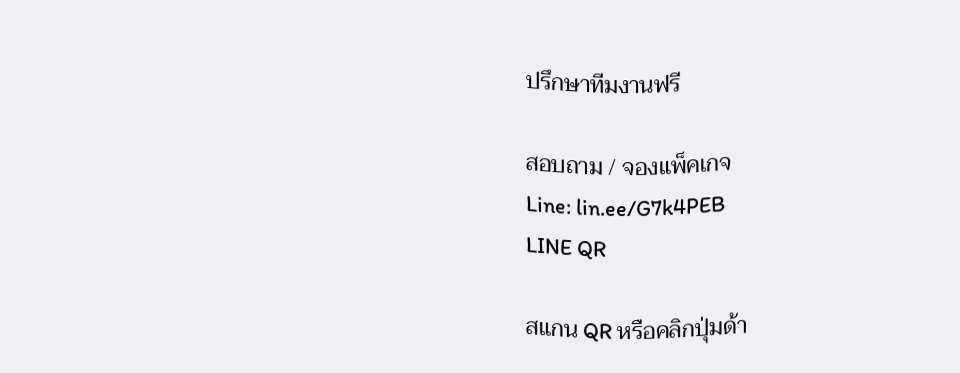ปรึกษาทีมงานฟรี

สอบถาม / จองแพ็คเกจ
Line: lin.ee/G7k4PEB
LINE QR

สแกน QR หรือคลิกปุ่มด้า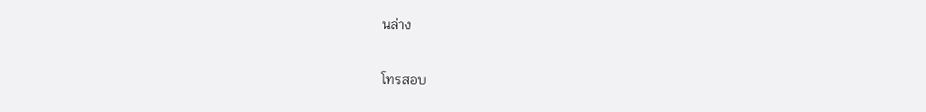นล่าง

โทรสอบ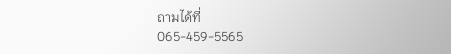ถามได้ที่
065-459-5565